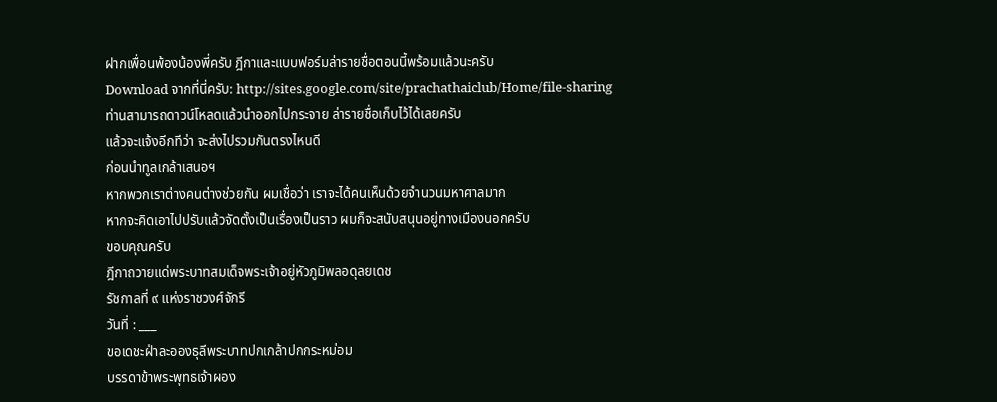ฝากเพื่อนพ้องน้องพี่ครับ ฎีกาและแบบฟอร์มล่ารายชื่อตอนนี้พร้อมแล้วนะครับ
Download จากที่นี่ครับ: http://sites.google.com/site/prachathaiclub/Home/file-sharing
ท่านสามารถดาวน์โหลดแล้วนำออกไปกระจาย ล่ารายชื่อเก็บไว้ได้เลยครับ
แล้วจะแจ้งอีกทีว่า จะส่งไปรวมกันตรงไหนดี
ก่อนนำทูลเกล้าเสนอฯ
หากพวกเราต่างคนต่างช่วยกัน ผมเชื่อว่า เราจะได้คนเห็นด้วยจำนวนมหาศาลมาก
หากจะคิดเอาไปปรับแล้วจัดตั้งเป็นเรื่องเป็นราว ผมก็จะสนับสนุนอยู่ทางเมืองนอกครับ
ขอบคุณครับ
ฎีกาถวายแด่พระบาทสมเด็จพระเจ้าอยู่หัวภูมิพลอดุลยเดช
รัชกาลที่ ๙ แห่งราชวงศ์จักรี
วันที่ : ___
ขอเดชะฝ่าละอองธุลีพระบาทปกเกล้าปกกระหม่อม
บรรดาข้าพระพุทธเจ้าผอง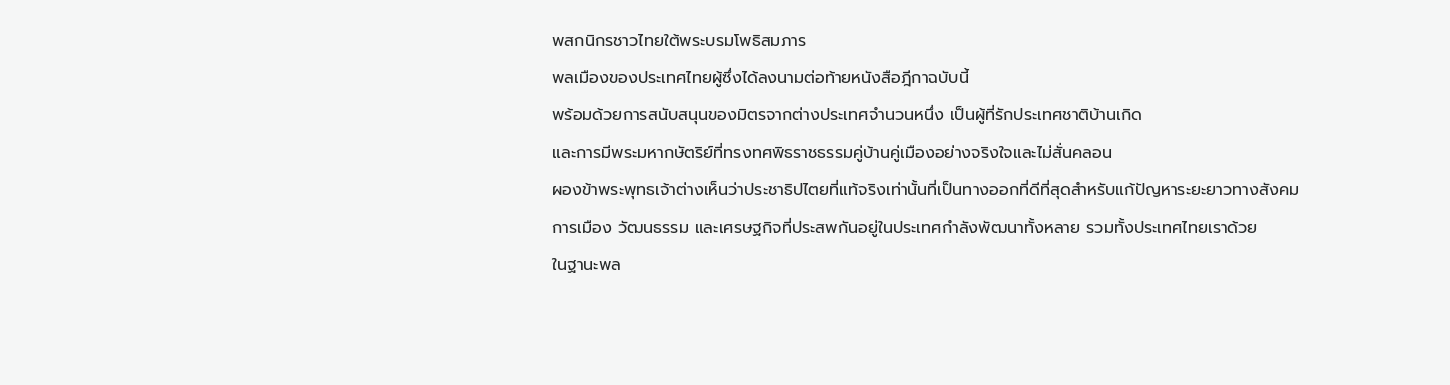พสกนิกรชาวไทยใต้พระบรมโพธิสมภาร
พลเมืองของประเทศไทยผู้ซึ่งได้ลงนามต่อท้ายหนังสือฎีกาฉบับนี้
พร้อมด้วยการสนับสนุนของมิตรจากต่างประเทศจำนวนหนึ่ง เป็นผู้ที่รักประเทศชาติบ้านเกิด
และการมีพระมหากษัตริย์ที่ทรงทศพิธราชธรรมคู่บ้านคู่เมืองอย่างจริงใจและไม่สั่นคลอน
ผองข้าพระพุทธเจ้าต่างเห็นว่าประชาธิปไตยที่แท้จริงเท่านั้นที่เป็นทางออกที่ดีที่สุดสำหรับแก้ปัญหาระยะยาวทางสังคม
การเมือง วัฒนธรรม และเศรษฐกิจที่ประสพกันอยู่ในประเทศกำลังพัฒนาทั้งหลาย รวมทั้งประเทศไทยเราด้วย
ในฐานะพล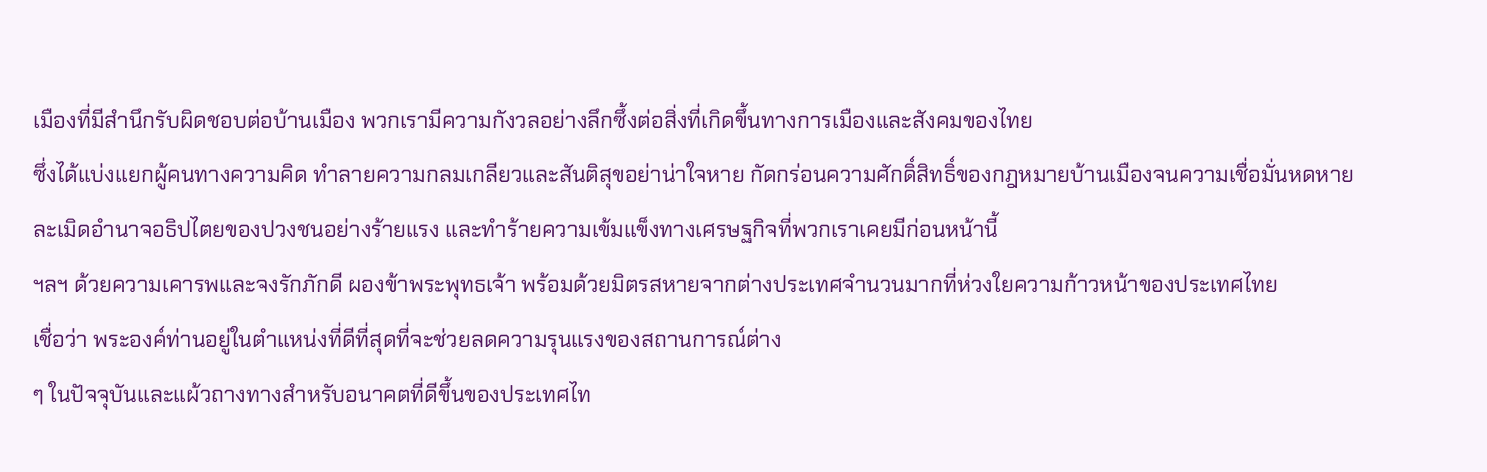เมืองที่มีสำนึกรับผิดชอบต่อบ้านเมือง พวกเรามีความกังวลอย่างลึกซึ้งต่อสิ่งที่เกิดขึ้นทางการเมืองและสังคมของไทย
ซึ่งได้แบ่งแยกผู้คนทางความคิด ทำลายความกลมเกลียวและสันติสุขอย่าน่าใจหาย กัดกร่อนความศักดิ์สิทธิ์ของกฎหมายบ้านเมืองจนความเชื่อมั่นหดหาย
ละเมิดอำนาจอธิปไตยของปวงชนอย่างร้ายแรง และทำร้ายความเข้มแข็งทางเศรษฐกิจที่พวกเราเคยมีก่อนหน้านี้
ฯลฯ ด้วยความเคารพและจงรักภักดี ผองข้าพระพุทธเจ้า พร้อมด้วยมิตรสหายจากต่างประเทศจำนวนมากที่ห่วงใยความก้าวหน้าของประเทศไทย
เชื่อว่า พระองค์ท่านอยู่ในตำแหน่งที่ดีที่สุดที่จะช่วยลดความรุนแรงของสถานการณ์ต่าง
ๆ ในปัจจุบันและแผ้วถางทางสำหรับอนาคตที่ดีขึ้นของประเทศไท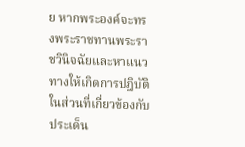ย หากพระองค์จะทรงพระราชทานพระราชวินิจฉัยและหาแนวทางให้เกิดการปฎิบัติในส่วนที่เกี่ยวข้องกับประเด็น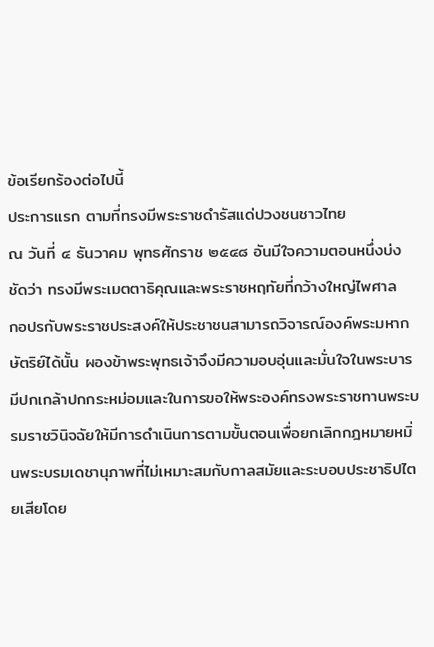ข้อเรียกร้องต่อไปนี้
ประการแรก ตามที่ทรงมีพระราชดำรัสแด่ปวงชนชาวไทย
ณ วันที่ ๔ ธันวาคม พุทธศักราช ๒๕๔๘ อันมีใจความตอนหนึ่งบ่งชัดว่า ทรงมีพระเมตตาธิคุณและพระราชหฤทัยที่กว้างใหญ่ไพศาล
กอปรกับพระราชประสงค์ให้ประชาชนสามารถวิจารณ์องค์พระมหากษัตริย์ได้นั้น ผองข้าพระพุทธเจ้าจึงมีความอบอุ่นและมั่นใจในพระบารมีปกเกล้าปกกระหม่อมและในการขอให้พระองค์ทรงพระราชทานพระบรมราชวินิจฉัยให้มีการดำเนินการตามขั้นตอนเพื่อยกเลิกกฎหมายหมิ่นพระบรมเดชานุภาพที่ไม่เหมาะสมกับกาลสมัยและระบอบประชาธิปไตยเสียโดย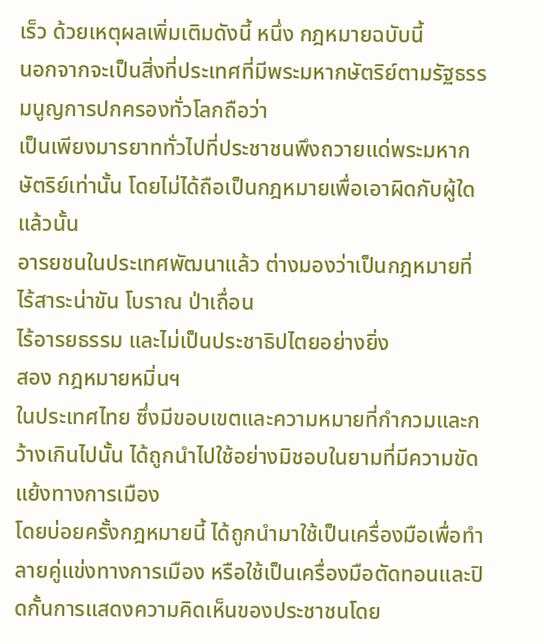เร็ว ด้วยเหตุผลเพิ่มเติมดังนี้ หนึ่ง กฎหมายฉบับนี้
นอกจากจะเป็นสิ่งที่ประเทศที่มีพระมหากษัตริย์ตามรัฐธรรมนูญการปกครองทั่วโลกถือว่า
เป็นเพียงมารยาททั่วไปที่ประชาชนพึงถวายแด่พระมหากษัตริย์เท่านั้น โดยไม่ได้ถือเป็นกฎหมายเพื่อเอาผิดกับผู้ใดแล้วนั้น
อารยชนในประเทศพัฒนาแล้ว ต่างมองว่าเป็นกฎหมายที่ไร้สาระน่าขัน โบราณ ป่าเถื่อน
ไร้อารยธรรม และไม่เป็นประชาธิปไตยอย่างยิ่ง
สอง กฎหมายหมิ่นฯ
ในประเทศไทย ซึ่งมีขอบเขตและความหมายที่กำกวมและกว้างเกินไปนั้น ได้ถูกนำไปใช้อย่างมิชอบในยามที่มีความขัดแย้งทางการเมือง
โดยบ่อยครั้งกฎหมายนี้ ได้ถูกนำมาใช้เป็นเครื่องมือเพื่อทำลายคู่แข่งทางการเมือง หรือใช้เป็นเครื่องมือตัดทอนและปิดกั้นการแสดงความคิดเห็นของประชาชนโดย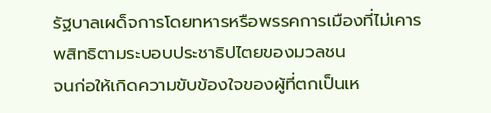รัฐบาลเผด็จการโดยทหารหรือพรรคการเมืองที่ไม่เคารพสิทธิตามระบอบประชาธิปไตยของมวลชน
จนก่อให้เกิดความขับข้องใจของผู้ที่ตกเป็นเห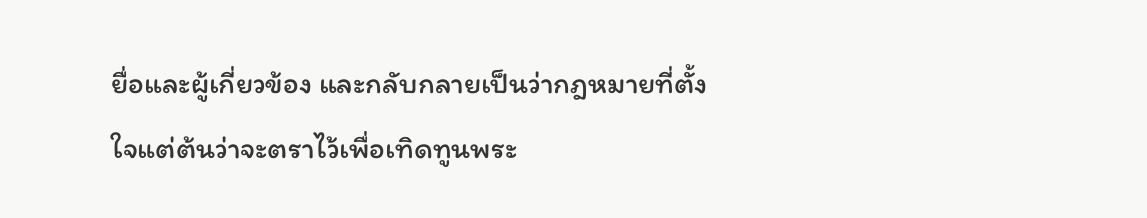ยื่อและผู้เกี่ยวข้อง และกลับกลายเป็นว่ากฎหมายที่ตั้งใจแต่ต้นว่าจะตราไว้เพื่อเทิดทูนพระ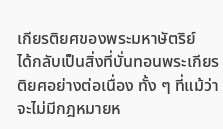เกียรติยศของพระมหาษัตริย์
ได้กลับเป็นสิ่งที่บั่นทอนพระเกียรติยศอย่างต่อเนื่อง ทั้ง ๆ ที่แม้ว่าจะไม่มีกฎหมายห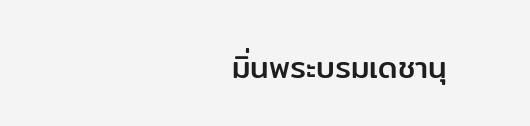มิ่นพระบรมเดชานุ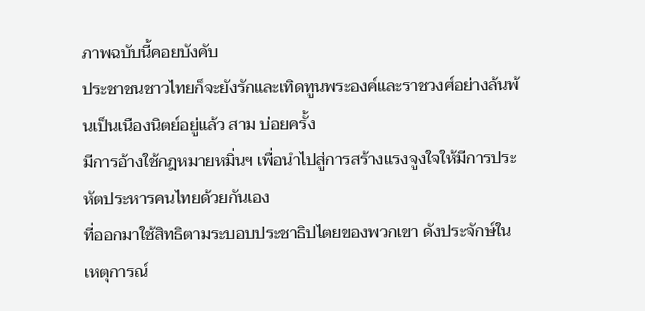ภาพฉบับนี้คอยบังคับ
ประชาชนชาวไทยก็จะยังรักและเทิดทูนพระองค์และราชวงศ์อย่างล้นพ้นเป็นเนืองนิตย์อยู่แล้ว สาม บ่อยครั้ง
มีการอ้างใช้กฎหมายหมิ่นฯ เพื่อนำไปสู่การสร้างแรงจูงใจให้มีการประหัตประหารคนไทยด้วยกันเอง
ที่ออกมาใช้สิทธิตามระบอบประชาธิปไตยของพวกเขา ดังประจักษ์ในเหตุการณ์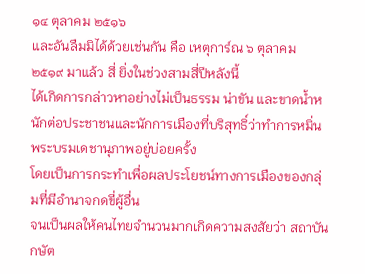๑๔ ตุลาคม ๒๕๑๖
และอันลืมมิได้ด้วยเช่นกัน คือ เหตุการ์ณ ๖ ตุลาคม ๒๕๑๙ มาแล้ว สี่ ยิ่งในช่วงสามสี่ปีหลังนี้
ได้เกิดการกล่าวหาอย่างไม่เป็นธรรม น่าขัน และขาดน้ำหนักต่อประชาชนและนักการเมืองที่บริสุทธิ์ว่าทำการหมิ่นพระบรมเดชานุภาพอยู่บ่อยครั้ง
โดยเป็นการกระทำเพื่อผลประโยชน์ทางการเมืองของกลุ่มที่มีอำนาจกดขี่ผู้อื่น
จนเป็นผลให้คนไทยจำนวนมากเกิดความสงสัยว่า สถาบันกษัต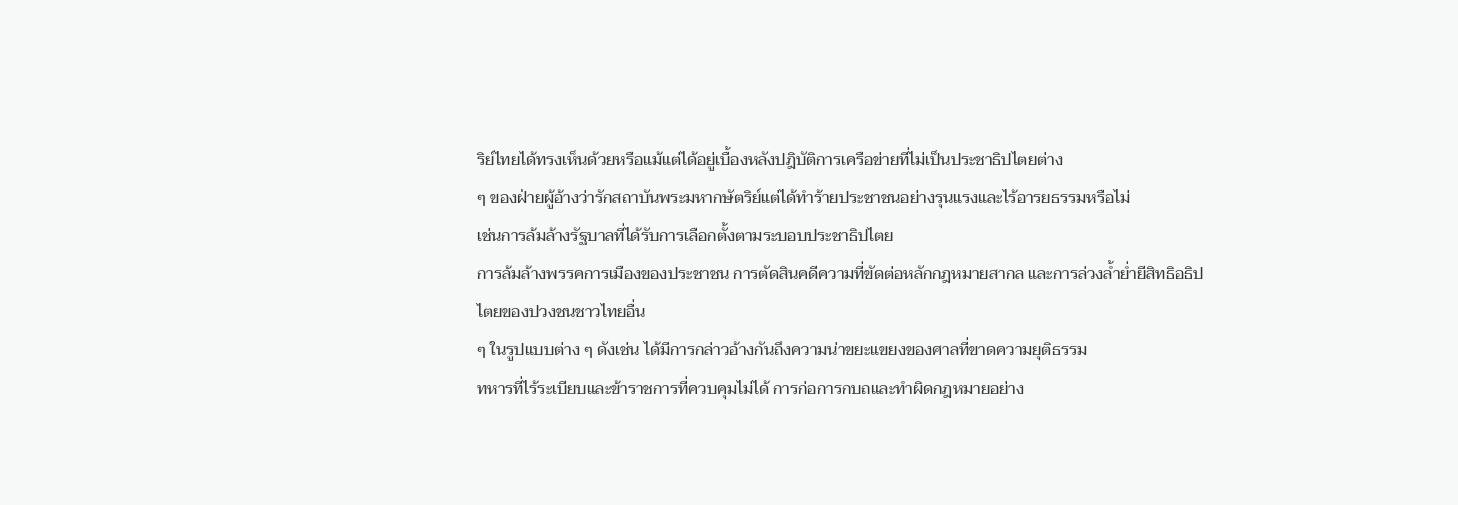ริย์ไทยได้ทรงเห็นด้วยหรือแม้แต่ได้อยู่เบื้องหลังปฎิบัติการเครือข่ายที่ไม่เป็นประชาธิปไตยต่าง
ๆ ของฝ่ายผู้อ้างว่ารักสถาบันพระมหากษัตริย์แต่ได้ทำร้ายประชาชนอย่างรุนแรงและไร้อารยธรรมหรือไม่
เช่นการล้มล้างรัฐบาลที่ได้รับการเลือกตั้งตามระบอบประชาธิปไตย
การล้มล้างพรรคการเมืองของประชาชน การตัดสินคดีความที่ขัดต่อหลักกฎหมายสากล และการล่วงล้ำย่ำยีสิทธิอธิปไตยของปวงชนชาวไทยอื่น
ๆ ในรูปแบบต่าง ๆ ดังเช่น ได้มีการกล่าวอ้างกันถึงความน่าขยะแขยงของศาลที่ขาดความยุติธรรม
ทหารที่ไร้ระเบียบและข้าราชการที่ควบคุมไม่ได้ การก่อการกบถและทำผิดกฎหมายอย่าง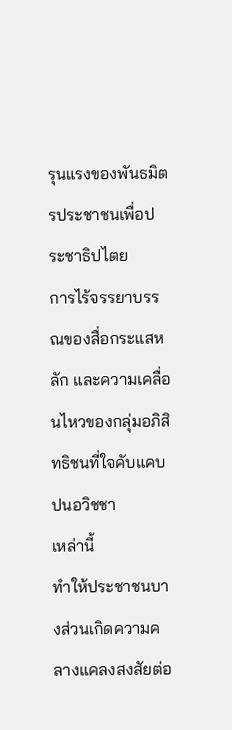รุนแรงของพันธมิตรประชาชนเพื่อประชาธิปไตย
การไร้จรรยาบรรณของสื่อกระแสหลัก และความเคลื่อนไหวของกลุ่มอภิสิทธิชนที่ใจคับแคบปนอวิชชา
เหล่านี้
ทำให้ประชาชนบางส่วนเกิดความคลางแคลงสงสัยต่อ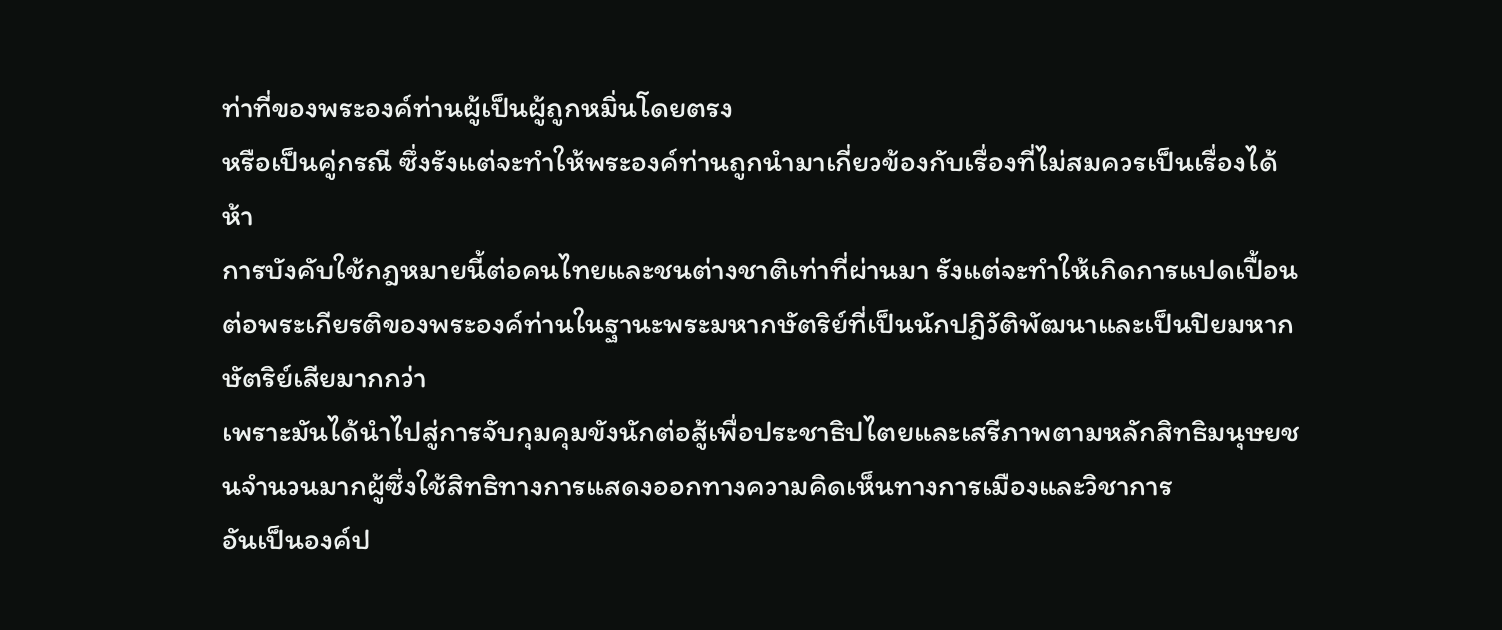ท่าที่ของพระองค์ท่านผู้เป็นผู้ถูกหมิ่นโดยตรง
หรือเป็นคู่กรณี ซึ่งรังแต่จะทำให้พระองค์ท่านถูกนำมาเกี่ยวข้องกับเรื่องที่ไม่สมควรเป็นเรื่องได้ ห้า
การบังคับใช้กฎหมายนี้ต่อคนไทยและชนต่างชาติเท่าที่ผ่านมา รังแต่จะทำให้เกิดการแปดเปื้อนต่อพระเกียรติของพระองค์ท่านในฐานะพระมหากษัตริย์ที่เป็นนักปฎิวัติพัฒนาและเป็นปิยมหากษัตริย์เสียมากกว่า
เพราะมันได้นำไปสู่การจับกุมคุมขังนักต่อสู้เพื่อประชาธิปไตยและเสรีภาพตามหลักสิทธิมนุษยชนจำนวนมากผู้ซึ่งใช้สิทธิทางการแสดงออกทางความคิดเห็นทางการเมืองและวิชาการ
อันเป็นองค์ป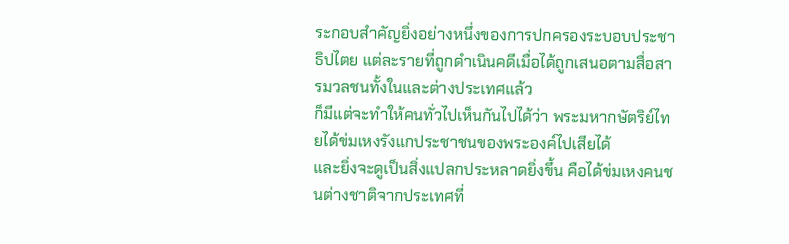ระกอบสำคัญยิ่งอย่างหนึ่งของการปกครองระบอบประชาธิปไตย แต่ละรายที่ถูกดำเนินคดีเมื่อได้ถูกเสนอตามสื่อสารมวลชนทั้งในและต่างประเทศแล้ว
ก็มีแต่จะทำให้คนทั่วไปเห็นกันไปได้ว่า พระมหากษัตริย์ไทยได้ข่มเหงรังแกประชาชนของพระองค์ไปเสียได้
และยิ่งจะดูเป็นสิ่งแปลกประหลาดยิ่งขึ้น คือได้ข่มเหงคนชนต่างชาติจากประเทศที่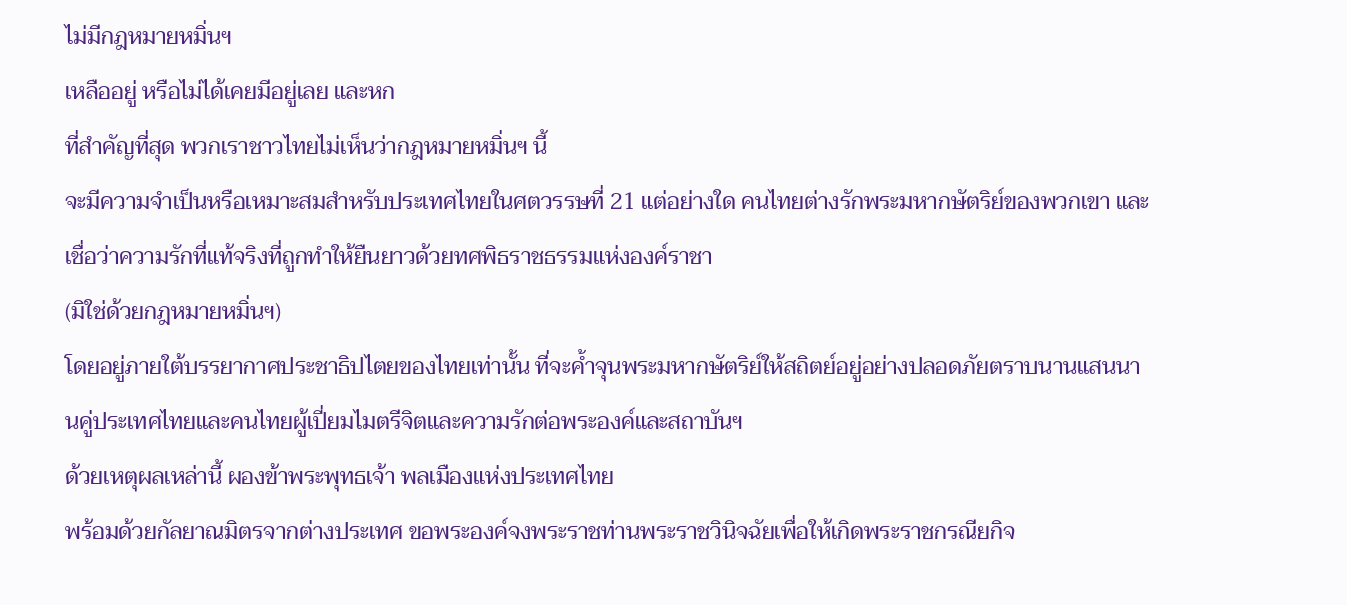ไม่มีกฎหมายหมิ่นฯ
เหลืออยู่ หรือไม่ได้เคยมีอยู่เลย และหก
ที่สำคัญที่สุด พวกเราชาวไทยไม่เห็นว่ากฎหมายหมิ่นฯ นี้
จะมีความจำเป็นหรือเหมาะสมสำหรับประเทศไทยในศตวรรษที่ 21 แต่อย่างใด คนไทยต่างรักพระมหากษัตริย์ของพวกเขา และเชื่อว่าความรักที่แท้จริงที่ถูกทำให้ยืนยาวด้วยทศพิธราชธรรมแห่งองค์ราชา
(มิใช่ด้วยกฎหมายหมิ่นฯ)
โดยอยู่ภายใต้บรรยากาศประชาธิปไตยของไทยเท่านั้น ที่จะค้ำจุนพระมหากษัตริย์ให้สถิตย์อยู่อย่างปลอดภัยตราบนานแสนนานคู่ประเทศไทยและคนไทยผู้เปี่ยมไมตรีจิตและความรักต่อพระองค์และสถาบันฯ
ด้วยเหตุผลเหล่านี้ ผองข้าพระพุทธเจ้า พลเมืองแห่งประเทศไทย
พร้อมด้วยกัลยาณมิตรจากต่างประเทศ ขอพระองค์จงพระราชท่านพระราชวินิจฉัยเพื่อให้เกิดพระราชกรณียกิจ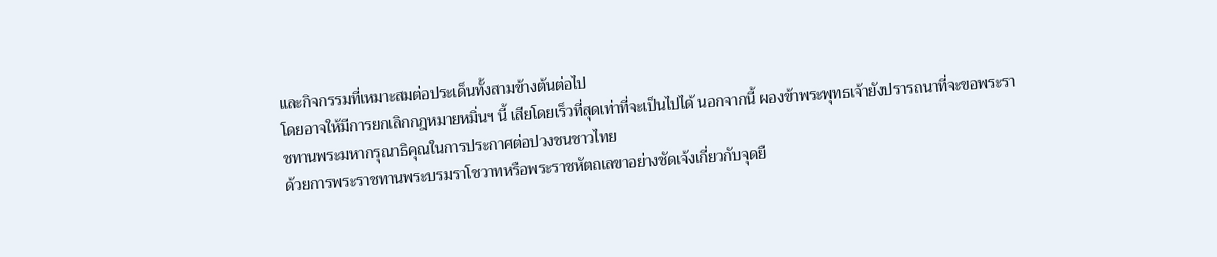และกิจกรรมที่เหมาะสมต่อประเด็นทั้งสามข้างต้นต่อไป
โดยอาจให้มีการยกเลิกกฎหมายหมิ่นฯ นี้ เสียโดยเร็วที่สุดเท่าที่จะเป็นไปได้ นอกจากนี้ ผองข้าพระพุทธเจ้ายังปรารถนาที่จะขอพระราชทานพระมหากรุณาธิคุณในการประกาศต่อปวงชนชาวไทย
ด้วยการพระราชทานพระบรมราโชวาทหรือพระราชหัตถเลขาอย่างชัดเจ้งเกี่ยวกับจุดยื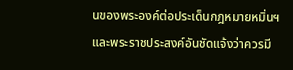นของพระองค์ต่อประเด็นกฎหมายหมิ่นฯ
และพระราชประสงค์อันชัดแจ้งว่าควรมี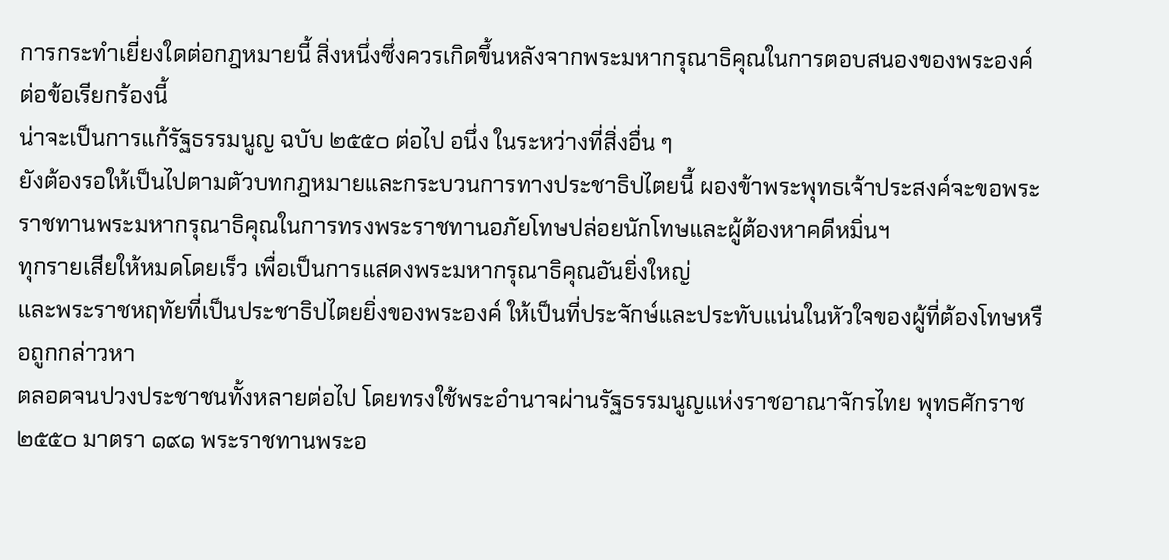การกระทำเยี่ยงใดต่อกฎหมายนี้ สิ่งหนึ่งซึ่งควรเกิดขึ้นหลังจากพระมหากรุณาธิคุณในการตอบสนองของพระองค์ต่อข้อเรียกร้องนี้
น่าจะเป็นการแก้รัฐธรรมนูญ ฉบับ ๒๕๕๐ ต่อไป อนึ่ง ในระหว่างที่สิ่งอื่น ๆ
ยังต้องรอให้เป็นไปตามตัวบทกฎหมายและกระบวนการทางประชาธิปไตยนี้ ผองข้าพระพุทธเจ้าประสงค์จะขอพระราชทานพระมหากรุณาธิคุณในการทรงพระราชทานอภัยโทษปล่อยนักโทษและผู้ต้องหาคดีหมิ่นฯ
ทุกรายเสียให้หมดโดยเร็ว เพื่อเป็นการแสดงพระมหากรุณาธิคุณอันยิ่งใหญ่
และพระราชหฤทัยที่เป็นประชาธิปไตยยิ่งของพระองค์ ให้เป็นที่ประจักษ์และประทับแน่นในหัวใจของผู้ที่ต้องโทษหรือถูกกล่าวหา
ตลอดจนปวงประชาชนทั้งหลายต่อไป โดยทรงใช้พระอำนาจผ่านรัฐธรรมนูญแห่งราชอาณาจักรไทย พุทธศักราช
๒๕๕๐ มาตรา ๑๙๑ พระราชทานพระอ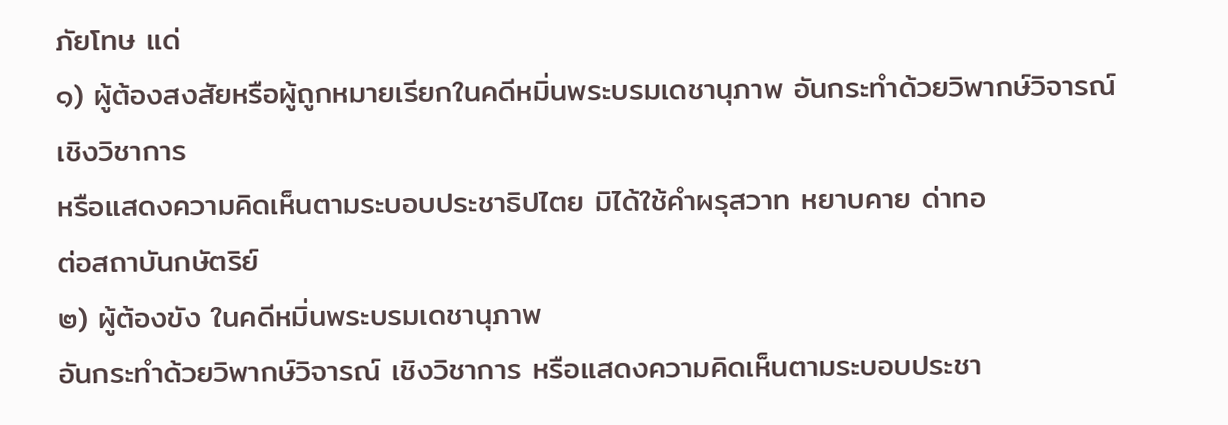ภัยโทษ แด่
๑) ผู้ต้องสงสัยหรือผู้ถูกหมายเรียกในคดีหมิ่นพระบรมเดชานุภาพ อันกระทำด้วยวิพากษ์วิจารณ์เชิงวิชาการ
หรือแสดงความคิดเห็นตามระบอบประชาธิปไตย มิได้ใช้คำผรุสวาท หยาบคาย ด่าทอ
ต่อสถาบันกษัตริย์
๒) ผู้ต้องขัง ในคดีหมิ่นพระบรมเดชานุภาพ
อันกระทำด้วยวิพากษ์วิจารณ์ เชิงวิชาการ หรือแสดงความคิดเห็นตามระบอบประชา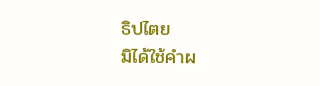ธิปไตย
มิได้ใช้คำผ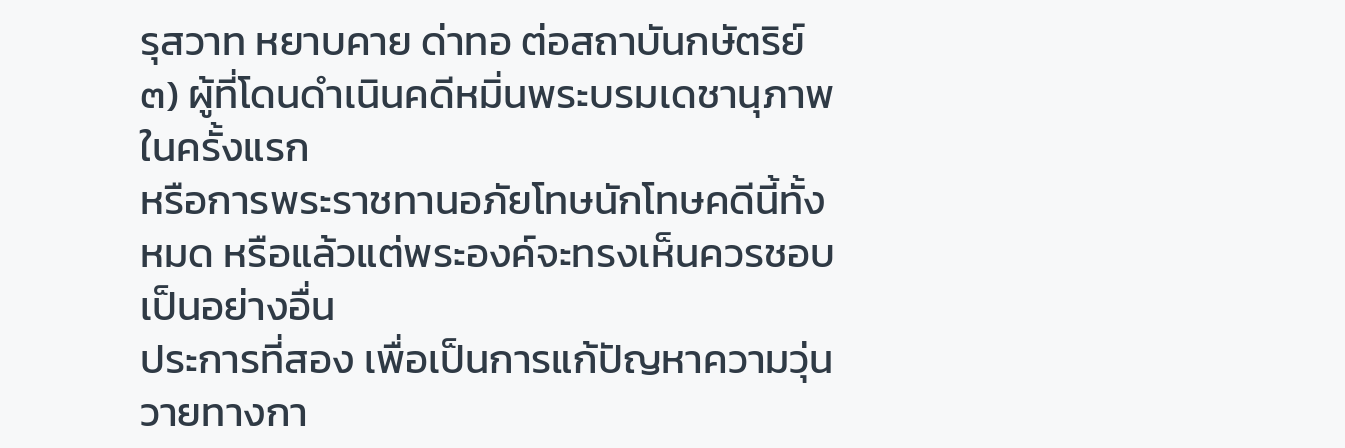รุสวาท หยาบคาย ด่าทอ ต่อสถาบันกษัตริย์
๓) ผู้ที่โดนดำเนินคดีหมิ่นพระบรมเดชานุภาพในครั้งแรก
หรือการพระราชทานอภัยโทษนักโทษคดีนี้ทั้งหมด หรือแล้วแต่พระองค์จะทรงเห็นควรชอบเป็นอย่างอื่น
ประการที่สอง เพื่อเป็นการแก้ปัญหาความวุ่นวายทางกา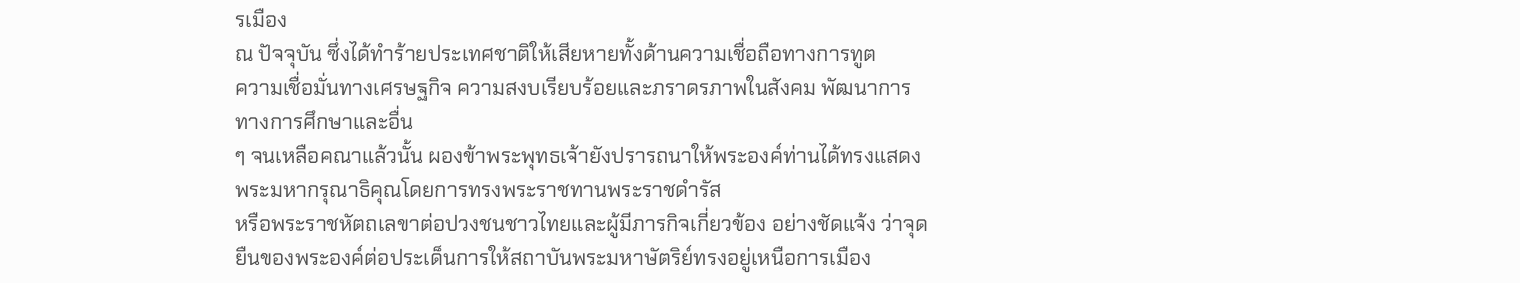รเมือง
ณ ปัจจุบัน ซึ่งได้ทำร้ายประเทศชาติให้เสียหายทั้งด้านความเชื่อถือทางการทูต
ความเชื่อมั่นทางเศรษฐกิจ ความสงบเรียบร้อยและภราดรภาพในสังคม พัฒนาการทางการศึกษาและอื่น
ๆ จนเหลือคณาแล้วนั้น ผองข้าพระพุทธเจ้ายังปรารถนาให้พระองค์ท่านได้ทรงแสดงพระมหากรุณาธิคุณโดยการทรงพระราชทานพระราชดำรัส
หรือพระราชหัตถเลขาต่อปวงชนชาวไทยและผู้มีภารกิจเกี่ยวข้อง อย่างชัดแจ้ง ว่าจุดยืนของพระองค์ต่อประเด็นการให้สถาบันพระมหาษัตริย์ทรงอยู่เหนือการเมือง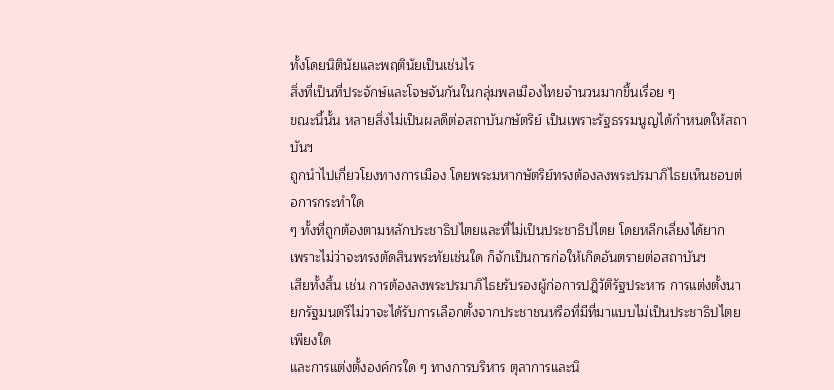ทั้งโดยนิตินัยและพฤตินัยเป็นเช่นไร
สิ่งที่เป็นที่ประจักษ์และโจษจันกันในกลุ่มพลเมืองไทยจำนวนมากขึ้นเรื่อย ๆ
ขณะนี้นั้น หลายสิ่งไม่เป็นผลดีต่อสถาบันกษัตริย์ เป็นเพราะรัฐธรรมนูญได้กำหนดให้สถาบันฯ
ถูกนำไปเกี่ยวโยงทางการเมือง โดยพระมหากษัตริย์ทรงต้องลงพระปรมาภิไธยเห็นชอบต่อการกระทำใด
ๆ ทั้งที่ถูกต้องตามหลักประชาธิปไตยและที่ไม่เป็นประชาธิปไตย โดยหลีกเลี่ยงได้ยาก
เพราะไม่ว่าจะทรงตัดสินพระทัยเช่นใด ก็จักเป็นการก่อให้เกิดอันตรายต่อสถาบันฯ
เสียทั้งสิ้น เช่น การต้องลงพระปรมาภิไธยรับรองผู้ก่อการปฎิวัติรัฐประหาร การแต่งตั้งนายกรัฐมนตรีไม่วาจะได้รับการเลือกตั้งจากประชาชนหรือที่มีที่มาแบบไม่เป็นประชาธิปไตยเพียงใด
และการแต่งตั้งองค์กรใด ๆ ทางการบริหาร ตุลาการและนิ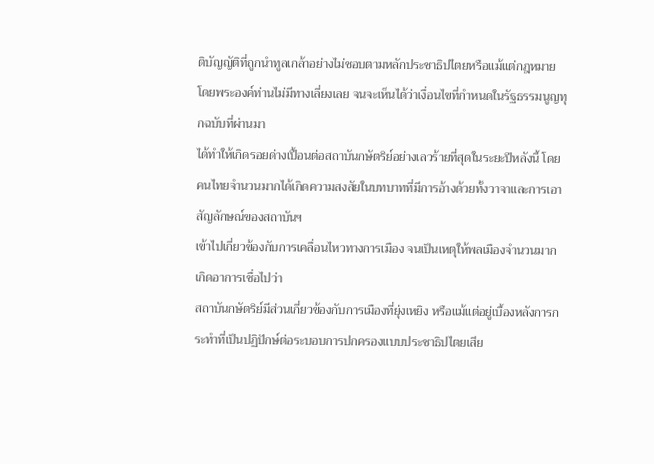ติบัญญัติที่ถูกนำทูลเกล้าอย่างไม่ชอบตามหลักประชาธิปไตยหรือแม้แต่กฎหมาย
โดยพระองค์ท่านไม่มีทางเลี่ยงเลย จนจะเห็นได้ว่าเงื่อนไขที่กำหนดในรัฐธรรมนูญทุกฉบับที่ผ่านมา
ได้ทำให้เกิดรอยด่างเปื้อนต่อสถาบันกษัตริย์อย่างเลวร้ายที่สุดในระยะปีหลังนี้ โดยคนไทยจำนวนมากได้เกิดความสงสัยในบทบาทที่มีการอ้างด้วยทั้งวาจาและการเอาสัญลักษณ์ของสถาบันฯ
เข้าไปเกี่ยวข้องกับการเคลื่อนไหวทางการเมือง จนเป็นเหตุให้พลเมืองจำนวนมากเกิดอาการเชื่อไปว่า
สถาบันกษัตริย์มีส่วนเกี่ยวข้องกับการเมืองที่ยุ่งเหยิง หรือแม้แต่อยู่เบื้องหลังการกระทำที่เป็นปฏิปักษ์ต่อระบอบการปกครองแบบประชาธิปไตยเสีย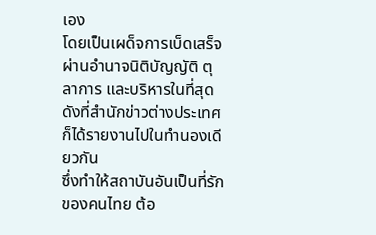เอง
โดยเป็นเผด็จการเบ็ดเสร็จผ่านอำนาจนิติบัญญัติ ตุลาการ และบริหารในที่สุด ดังที่สำนักข่าวต่างประเทศก็ได้รายงานไปในทำนองเดียวกัน
ซึ่งทำให้สถาบันอันเป็นที่รักของคนไทย ต้อ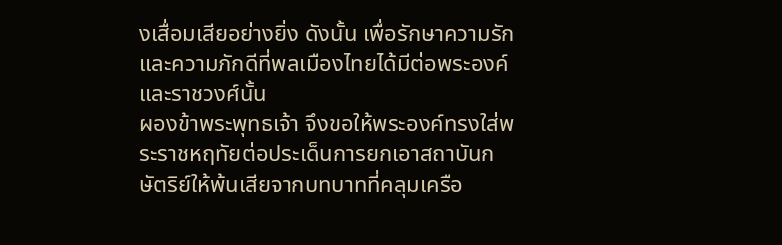งเสื่อมเสียอย่างยิ่ง ดังนั้น เพื่อรักษาความรักและความภักดีที่พลเมืองไทยได้มีต่อพระองค์และราชวงศ์นั้น
ผองข้าพระพุทธเจ้า จึงขอให้พระองค์ทรงใส่พระราชหฤทัยต่อประเด็นการยกเอาสถาบันกษัตริย์ให้พ้นเสียจากบทบาทที่คลุมเครือ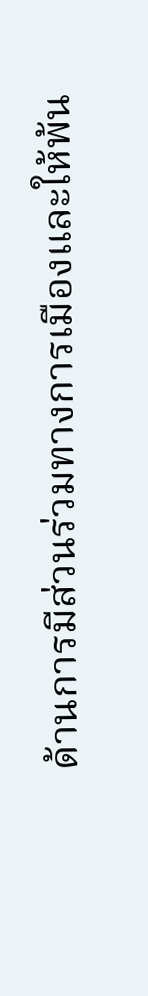ด้านการมีส่วนร่วมทางการเมืองและให้พ้น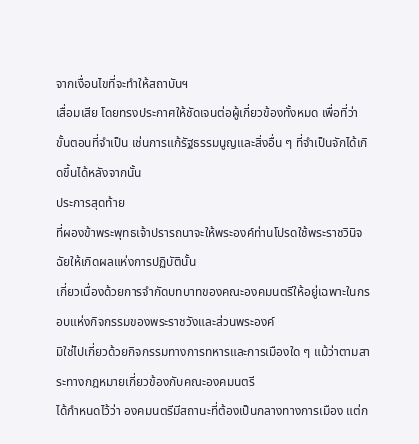จากเงื่อนไขที่จะทำให้สถาบันฯ
เสื่อมเสีย โดยทรงประกาศให้ชัดเจนต่อผู้เกี่ยวข้องทั้งหมด เพื่อที่ว่า
ขั้นตอนที่จำเป็น เช่นการแก้รัฐธรรมนูญและสิ่งอื่น ๆ ที่จำเป็นจักได้เกิดขึ้นได้หลังจากนั้น
ประการสุดท้าย
ที่ผองข้าพระพุทธเจ้าปรารถนาจะให้พระองค์ท่านโปรดใช้พระราชวินิจฉัยให้เกิดผลแห่งการปฏิบัตินั้น
เกี่ยวเนื่องด้วยการจำกัดบทบาทของคณะองคมนตรีให้อยู่เฉพาะในกรอบแห่งกิจกรรมของพระราชวังและส่วนพระองค์
มิใช่ไปเกี่ยวด้วยกิจกรรมทางการทหารและการเมืองใด ๆ แม้ว่าตามสาระทางกฎหมายเกี่ยวข้องกับคณะองคมนตรี
ได้กำหนดไว้ว่า องคมนตรีมีสถานะที่ต้องเป็นกลางทางการเมือง แต่ก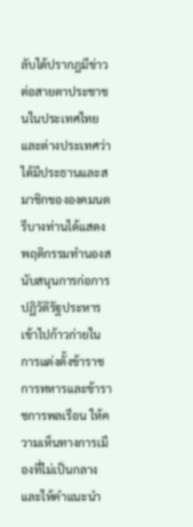ลับได้ปรากฎมีข่าวต่อสายตาประชาชนในประเทศไทยและต่างประเทศว่า
ได้มีประธานและสมาชิกขององคมนตรีบางท่านได้แสดงพฤติกรรมทำนองสนับสนุนการก่อการปฏิวัติรัฐประหาร
เข้าไปก้าวก่ายในการแต่งตั้งข้าราชการทหารและข้าราชการพลเรือน ให้ความเห็นทางการเมืองที่ไม่เป็นกลาง
และให้คำแนะนำ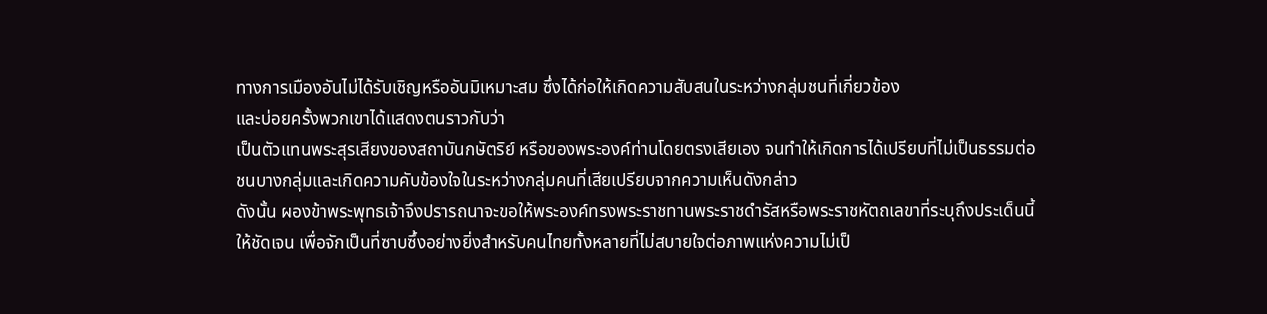ทางการเมืองอันไม่ได้รับเชิญหรืออันมิเหมาะสม ซึ่งได้ก่อให้เกิดความสับสนในระหว่างกลุ่มชนที่เกี่ยวข้อง
และบ่อยครั้งพวกเขาได้แสดงตนราวกับว่า
เป็นตัวแทนพระสุรเสียงของสถาบันกษัตริย์ หรือของพระองค์ท่านโดยตรงเสียเอง จนทำให้เกิดการได้เปรียบที่ไม่เป็นธรรมต่อชนบางกลุ่มและเกิดความคับข้องใจในระหว่างกลุ่มคนที่เสียเปรียบจากความเห็นดังกล่าว
ดังนั้น ผองข้าพระพุทธเจ้าจึงปรารถนาจะขอให้พระองค์ทรงพระราชทานพระราชดำรัสหรือพระราชหัตถเลขาที่ระบุถึงประเด็นนี้ให้ชัดเจน เพื่อจักเป็นที่ซาบซึ้งอย่างยิ่งสำหรับคนไทยทั้งหลายที่ไม่สบายใจต่อภาพแห่งความไม่เป็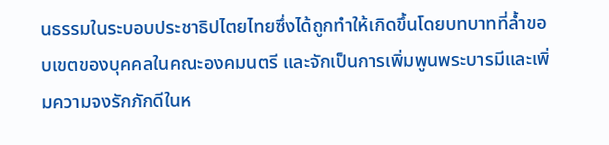นธรรมในระบอบประชาธิปไตยไทยซึ่งได้ถูกทำให้เกิดขึ้นโดยบทบาทที่ล้ำขอบเขตของบุคคลในคณะองคมนตรี และจักเป็นการเพิ่มพูนพระบารมีและเพิ่มความจงรักภักดีในห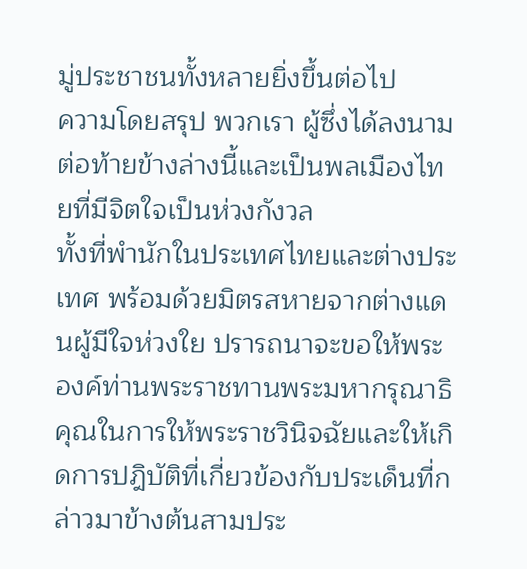มู่ประชาชนทั้งหลายยิ่งขึ้นต่อไป
ความโดยสรุป พวกเรา ผู้ซึ่งได้ลงนามต่อท้ายข้างล่างนี้และเป็นพลเมืองไทยที่มีจิตใจเป็นห่วงกังวล
ทั้งที่พำนักในประเทศไทยและต่างประเทศ พร้อมด้วยมิตรสหายจากต่างแดนผู้มีใจห่วงใย ปรารถนาจะขอให้พระองค์ท่านพระราชทานพระมหากรุณาธิคุณในการให้พระราชวินิจฉัยและให้เกิดการปฎิบัติที่เกี่ยวข้องกับประเด็นที่กล่าวมาข้างต้นสามประ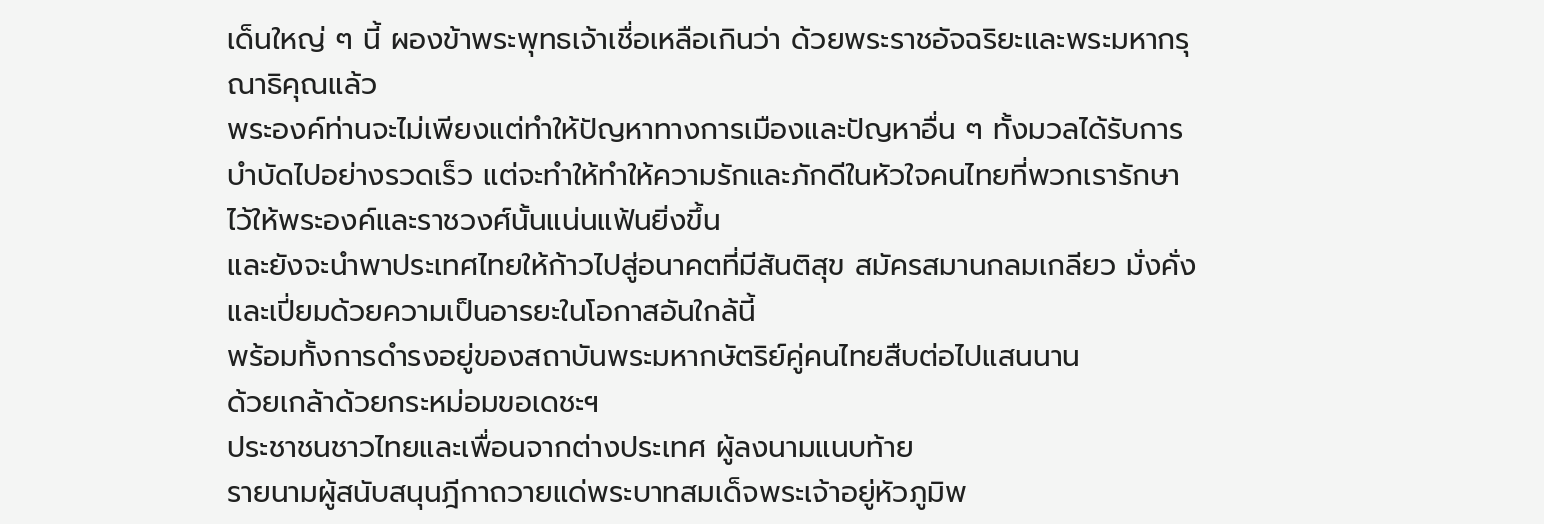เด็นใหญ่ ๆ นี้ ผองข้าพระพุทธเจ้าเชื่อเหลือเกินว่า ด้วยพระราชอัจฉริยะและพระมหากรุณาธิคุณแล้ว
พระองค์ท่านจะไม่เพียงแต่ทำให้ปัญหาทางการเมืองและปัญหาอื่น ๆ ทั้งมวลได้รับการบำบัดไปอย่างรวดเร็ว แต่จะทำให้ทำให้ความรักและภักดีในหัวใจคนไทยที่พวกเรารักษาไว้ให้พระองค์และราชวงศ์นั้นแน่นแฟ้นยิ่งขึ้น
และยังจะนำพาประเทศไทยให้ก้าวไปสู่อนาคตที่มีสันติสุข สมัครสมานกลมเกลียว มั่งคั่งและเปี่ยมด้วยความเป็นอารยะในโอกาสอันใกล้นี้
พร้อมทั้งการดำรงอยู่ของสถาบันพระมหากษัตริย์คู่คนไทยสืบต่อไปแสนนาน
ด้วยเกล้าด้วยกระหม่อมขอเดชะฯ
ประชาชนชาวไทยและเพื่อนจากต่างประเทศ ผู้ลงนามแนบท้าย
รายนามผู้สนับสนุนฎีกาถวายแด่พระบาทสมเด็จพระเจ้าอยู่หัวภูมิพ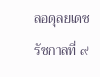ลอดุลยเดช
รัชกาลที่ ๙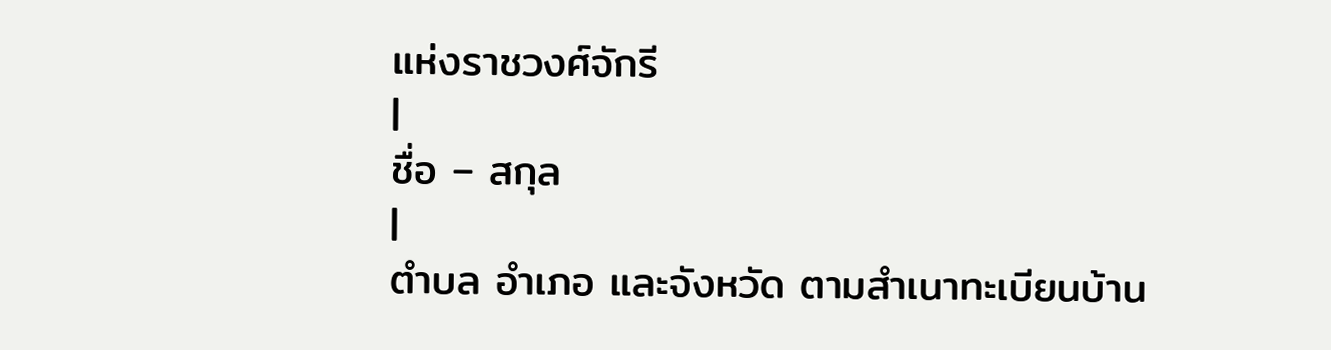แห่งราชวงศ์จักรี
|
ชื่อ – สกุล
|
ตำบล อำเภอ และจังหวัด ตามสำเนาทะเบียนบ้าน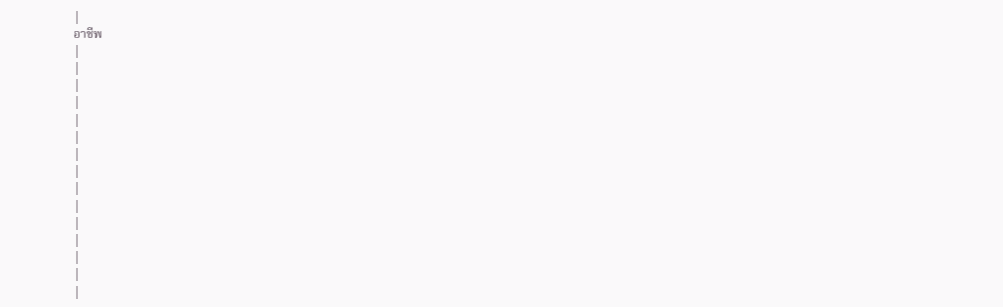|
อาชีพ
|
|
|
|
|
|
|
|
|
|
|
|
|
|
|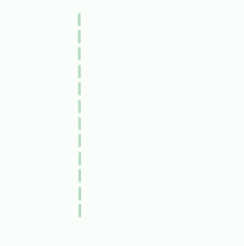|
|
|
|
|
|
|
|
|
|
|
|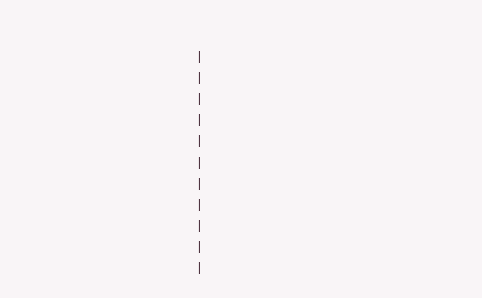|
|
|
|
|
|
|
|
|
|
|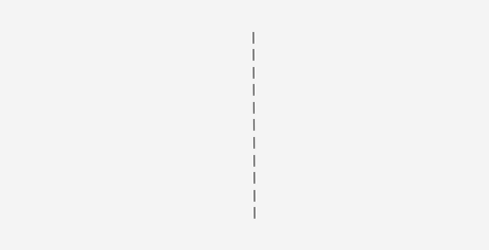|
|
|
|
|
|
|
|
|
|
|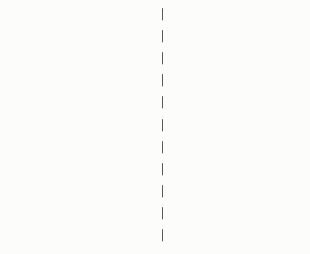|
|
|
|
|
|
|
|
|
|
|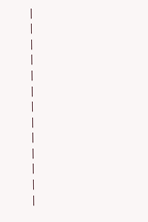|
|
|
|
|
|
|
|
|
|
|
|
|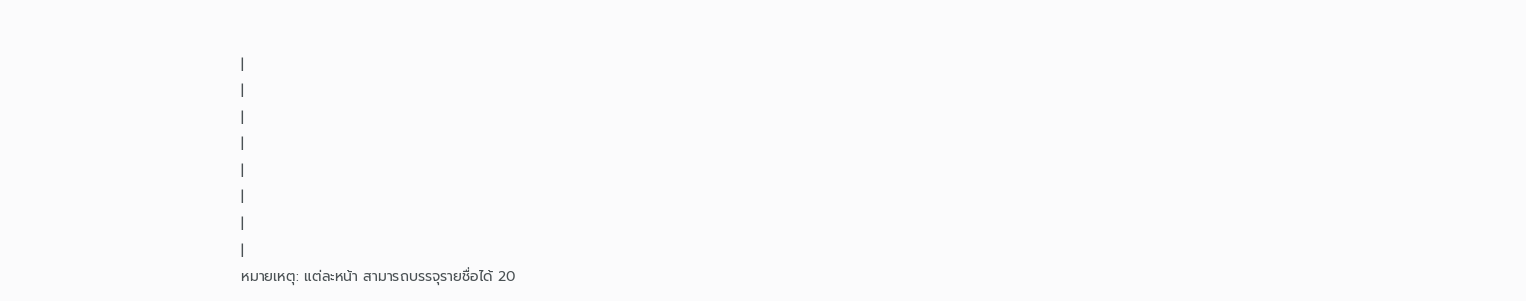|
|
|
|
|
|
|
|
หมายเหตุ: แต่ละหน้า สามารถบรรจุรายชื่อได้ 20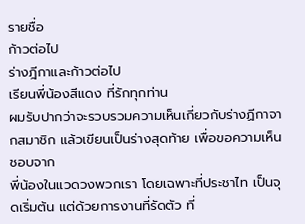รายชื่อ
ก้าวต่อไป
ร่างฎีกาและก้าวต่อไป
เรียนพี่น้องสีแดง ที่รักทุกท่าน
ผมรับปากว่าจะรวบรวมความเห็นเกี่ยวกับร่างฏีกาจากสมาชิก แล้วเขียนเป็นร่างสุดท้าย เพื่อขอความเห็นชอบจาก
พี่น้องในแวดวงพวกเรา โดยเฉพาะที่ประชาไท เป็นจุดเริ่มต้น แต่ด้วยการงานที่รัดตัว ที่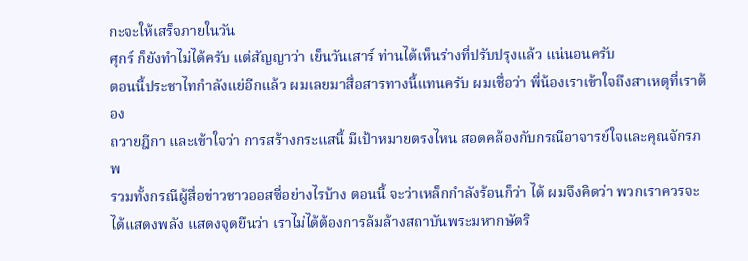กะจะให้เสร็จภายในวัน
ศุกร์ ก็ยังทำไม่ได้ครับ แต่สัญญาว่า เย็นวันเสาร์ ท่านได้เห็นร่างที่ปรับปรุงแล้ว แน่นอนครับ
ตอนนี้ประชาไทกำลังแย่อีกแล้ว ผมเลยมาสื่อสารทางนี้แทนครับ ผมเชื่อว่า พี่น้องเราเข้าใจถึงสาเหตุที่เราต้อง
ถวายฎีกา และเข้าใจว่า การสร้างกระแสนี้ มีเป้าหมายตรงไหน สอดคล้องกับกรณีอาจารย์ใจและคุณจักรภพ
รวมทั้งกรณีผู้สื่อข่าวชาวออสซี่อย่างไรบ้าง ตอนนี้ จะว่าเหล็กกำลังร้อนก็ว่า ได้ ผมจึงคิดว่า พวกเราควรจะ
ได้แสดงพลัง แสดงจุดยืนว่า เราไม่ได้ต้องการล้มล้างสถาบันพระมหากษัตริ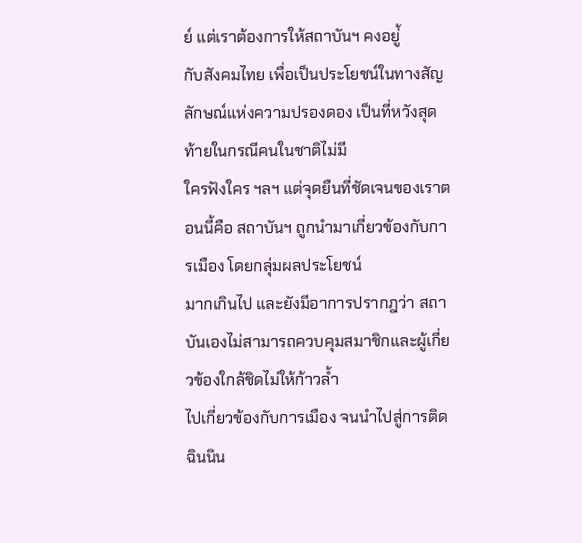ย์ แต่เราต้องการให้สถาบันฯ คงอยู่้
กับสังคมไทย เพื่อเป็นประโยชน์ในทางสัญลักษณ์แห่งความปรองดอง เป็นที่หวังสุดท้ายในกรณีคนในชาติไม่มี
ใครฟังใคร ฯลฯ แต่จุดยืนที่ชัดเจนของเราตอนนี้คือ สถาบันฯ ถูกนำมาเกี่ยวข้องกับการเมือง โดยกลุ่มผลประโยชน์
มากเกินไป และยังมีอาการปรากฎว่า สถาบันเองไม่สามารถควบคุมสมาชิกและผู้เกี่ยวข้องใกล้ชิดไม่ให้ก้าวล้ำ
ไปเกี่ยวข้องกับการเมือง จนนำไปสู่การติดฉินนิน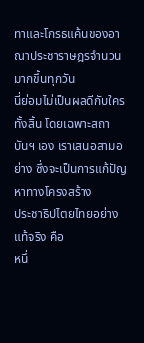ทาและโกรธแค้นของอาณาประชาราษฎรจำนวนมากขึ้นทุกวัน
นี่ย่อมไม่เป็นผลดีกับใครทั้งสิ้น โดยเฉพาะสถาบันฯ เอง เราเสนอสามอย่าง ซึ่งจะเป็นการแก้ปัญหาทางโครงสร้าง
ประชาธิปไตยไทยอย่างแท้จริง คือ
หนึ่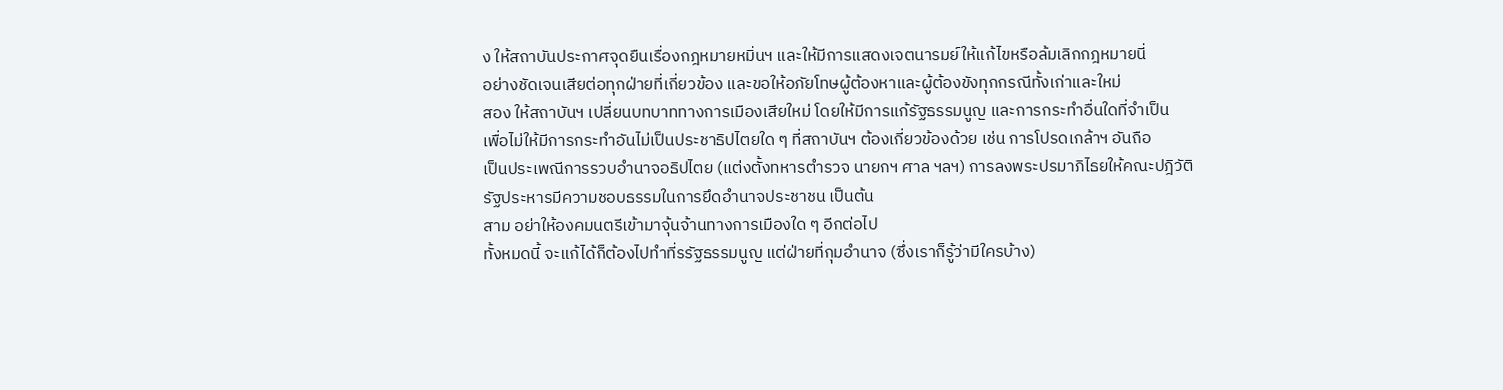ง ให้สถาบันประกาศจุดยืนเรื่องกฎหมายหมิ่นฯ และให้มีการแสดงเจตนารมย์ให้แก้ไขหรือล้มเลิกกฎหมายนี่
อย่างชัดเจนเสียต่อทุกฝ่ายที่เกี่ยวข้อง และขอให้อภัยโทษผู้ต้องหาและผู้ต้องขังทุกกรณีทั้งเก่าและใหม่
สอง ให้สถาบันฯ เปลี่ยนบทบาททางการเมืองเสียใหม่ โดยให้มีการแก้รัฐธรรมนูญ และการกระทำอื่นใดที่จำเป็น
เพื่อไม่ให้มีการกระทำอันไม่เป็นประชาธิปไตยใด ๆ ที่สถาบันฯ ต้องเกี่ยวข้องด้วย เช่น การโปรดเกล้าฯ อันถือ
เป็นประเพณีการรวบอำนาจอธิปไตย (แต่งตั้งทหารตำรวจ นายกฯ ศาล ฯลฯ) การลงพระปรมาภิไธยให้คณะปฎิวัติ
รัฐประหารมีความชอบธรรมในการยึดอำนาจประชาชน เป็นต้น
สาม อย่าให้องคมนตรีเข้ามาจุ้นจ้านทางการเมืองใด ๆ อีกต่อไป
ทั้งหมดนี้ จะแก้ได้ก็ต้องไปทำที่รรัฐธรรมนูญ แต่ฝ่ายที่กุมอำนาจ (ซึ่งเราก็รู้ว่ามีใครบ้าง)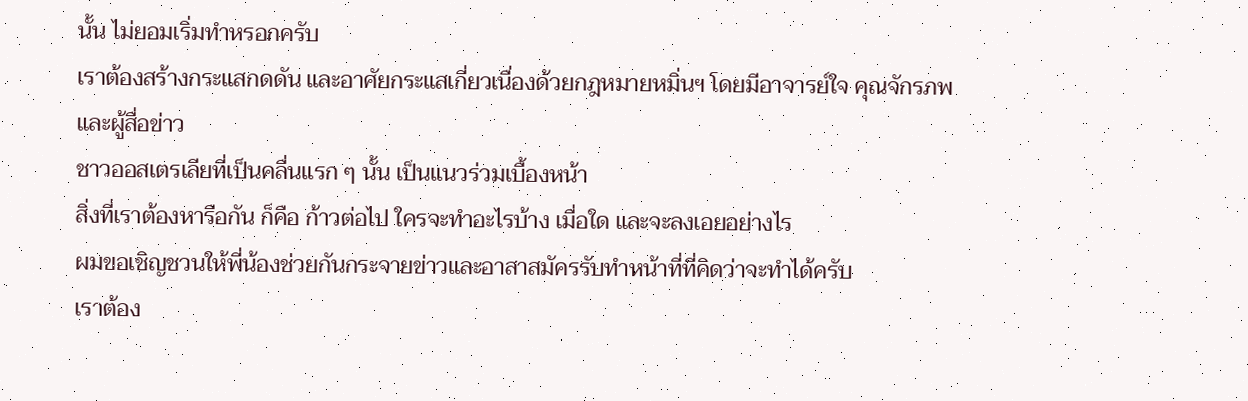นั้น ไม่ยอมเริ่มทำหรอกครับ
เราต้องสร้างกระแสกดดัน และอาศัยกระแสเกี่ยวเนื่องด้วยกฎหมายหมิ่นฯ โดยมีอาจารย์ใจ คุณจักรภพ และผู้สื่อข่าว
ชาวออสเตรเลียที่เป็นคลื่นแรก ๆ นั้น เป็นแนวร่วมเบื้องหน้า
สิ่งที่เราต้องหารือกัน ก็คือ ก้าวต่อไป ใครจะทำอะไรบ้าง เมื่อใด และจะลงเอยอย่างไร
ผมขอเชิญชวนให้พี่น้องช่วยกันกระจายข่าวและอาสาสมัครรับทำหน้าที่ที่คิดว่าจะทำได้ครับ
เราต้อง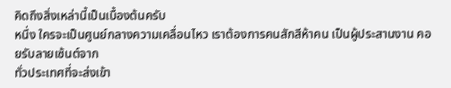คิดถึงสิ่งเหล่านี้เป็นเบื้องต้นครับ
หนึ่ง ใครจะเป็นศูนย์กลางความเคลื่อนไหว เราต้องการคนสักสีห้าคน เป็นผู้ประสานงาน คอยรับลายเซ้นต์จาก
ทั่วประเทศที่จะส่งเข้า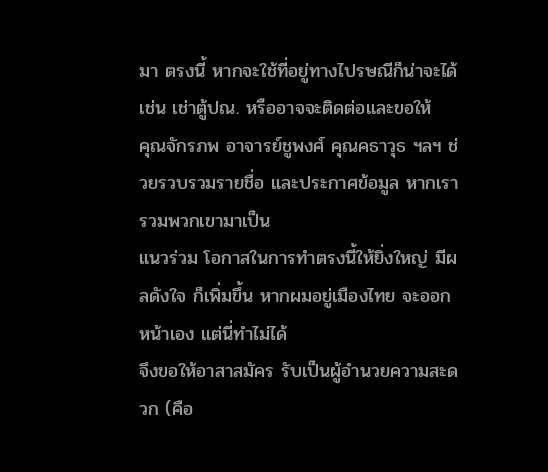มา ตรงนี้ หากจะใช้ที่อยู่ทางไปรษณีก็น่าจะได้ เช่น เช่าตู้ปณ. หรืออาจจะติดต่อและขอให้
คุณจักรภพ อาจารย์ชูพงศ์ คุณคธาวุธ ฯลฯ ช่วยรวบรวมรายชื่อ และประกาศข้อมูล หากเรารวมพวกเขามาเป็น
แนวร่วม โอกาสในการทำตรงนี้ให้ยิ่งใหญ่ มีผลดังใจ ก็เพิ่มขึ้น หากผมอยู่เมืองไทย จะออกหน้าเอง แต่นี่ทำไม่ได้
จึงขอให้อาสาสมัคร รับเป็นผู้อำนวยความสะดวก (คือ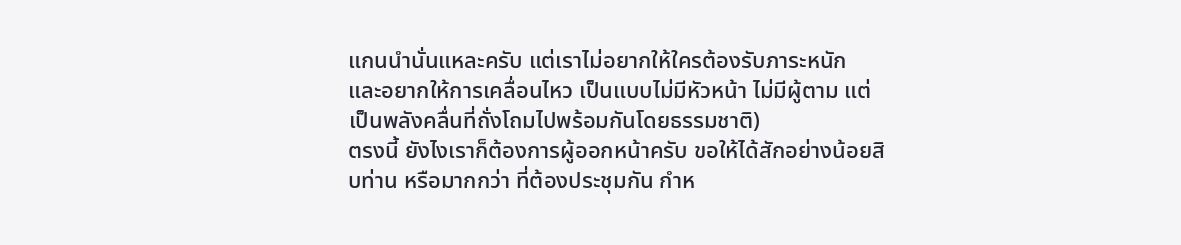แกนนำนั่นแหละครับ แต่เราไม่อยากให้ใครต้องรับภาระหนัก
และอยากให้การเคลื่อนไหว เป็นแบบไม่มีหัวหน้า ไม่มีผู้ตาม แต่เป็นพลังคลื่นที่ถั่งโถมไปพร้อมกันโดยธรรมชาติ)
ตรงนี้ ยังไงเราก็ต้องการผู้ออกหน้าครับ ขอให้ได้สักอย่างน้อยสิบท่าน หรือมากกว่า ที่ต้องประชุมกัน กำห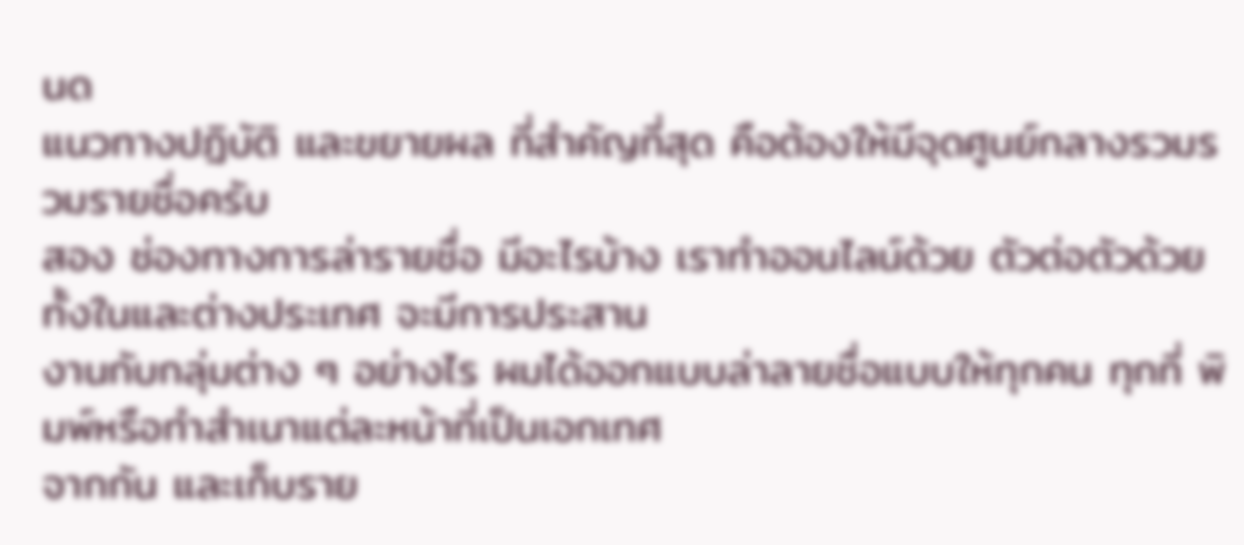นด
แนวทางปฏิบัติ และขยายผล ที่สำคัญที่สุด คือต้องให้มีจุดศูนย์กลางรวมรวมรายชื่อครับ
สอง ช่องทางการล่ารายชื่อ มีอะไรบ้าง เราทำออนไลน์ด้วย ตัวต่อตัวด้วย ทั้งในและต่างประเทศ จะมีการประสาน
งานกับกลุ่มต่าง ๆ อย่างไร ผมได้ออกแบบล่าลายชื่อแบบให้ทุกคน ทุกที่ พิมพ์หรือทำสำเนาแต่ละหน้าที่เป็นเอกเทศ
จากกัน และเก็บราย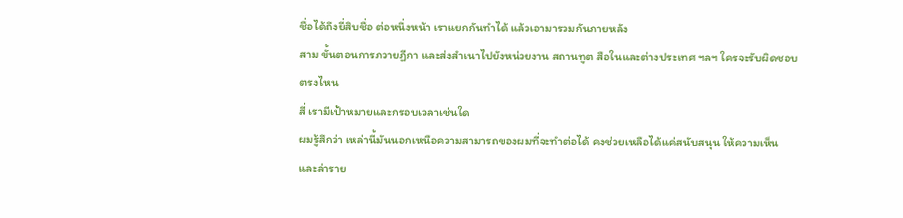ชื่อได้ถึงยี่สิบชื่อ ต่อหนึ่งหน้า เราแยกกันทำได้ แล้วเอามารวมกันภายหลัง
สาม ขั้นตอนการภวายฏีกา และส่งสำเนาไปยังหน่วยงาน สถานทูต สือในและต่างประเทศ ฯลฯ ใครจะรับผิดชอบ
ตรงไหน
สี่ เรามีเป้าหมายและกรอบเวลาเช่นใด
ผมรู้สึกว่า เหล่านี้มันนอกเหนือความสามารถของผมที่จะทำต่อได้ คงช่วยเหลือได้แค่สนับสนุน ให้ความเห็น
และล่าราย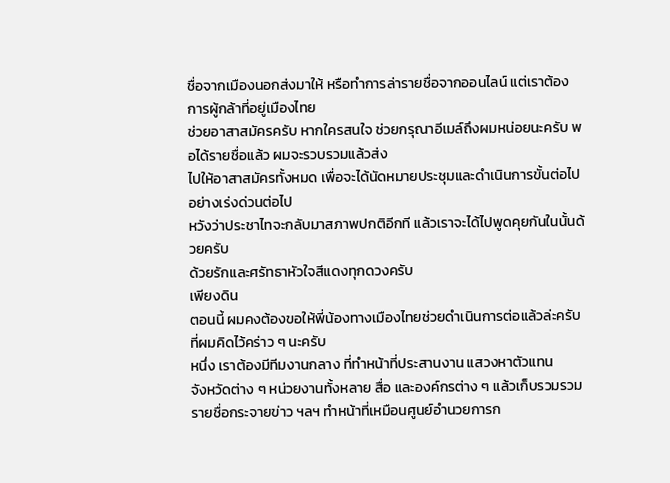ชื่อจากเมืองนอกส่งมาให้ หรือทำการล่ารายชื่อจากออนไลน์ แต่เราต้องการผู้กล้าที่อยู่เมืองไทย
ช่วยอาสาสมัครครับ หากใครสนใจ ช่วยกรุณาอีเมล์ถึงผมหน่อยนะครับ พอได้รายชื่อแล้ว ผมจะรวบรวมแล้วส่ง
ไปให้อาสาสมัครทั้งหมด เพื่อจะได้นัดหมายประชุมและดำเนินการขั้นต่อไปอย่างเร่งด่วนต่อไป
หวังว่าประชาไทจะกลับมาสภาพปกติอีกที แล้วเราจะได้ไปพูดคุยกันในนั้นด้วยครับ
ด้วยรักและศรัทธาหัวใจสีแดงทุกดวงครับ
เพียงดิน
ตอนนี้ ผมคงต้องขอให้พี่น้องทางเมืองไทยช่วยดำเนินการต่อแล้วล่ะครับ
ที่ผมคิดไว้คร่าว ๆ นะครับ
หนึ่ง เราต้องมีทีมงานกลาง ที่ทำหน้าที่ประสานงาน แสวงหาตัวแทน
จังหวัดต่าง ๆ หน่วยงานทั้งหลาย สื่อ และองค์กรต่าง ๆ แล้วเก็บรวมรวม
รายชื่อกระจายข่าว ฯลฯ ทำหน้าที่เหมือนศูนย์อำนวยการก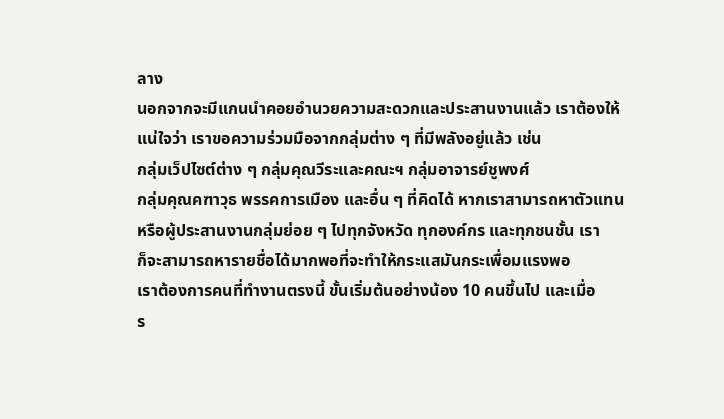ลาง
นอกจากจะมีแกนนำคอยอำนวยความสะดวกและประสานงานแล้ว เราต้องให้
แน่ใจว่า เราขอความร่วมมือจากกลุ่มต่าง ๆ ที่มีพลังอยู่แล้ว เช่น
กลุ่มเว็ปไซต์ต่าง ๆ กลุ่มคุณวีระและคณะฯ กลุ่มอาจารย์ชูพงศ์
กลุ่มคุณคฑาวุธ พรรคการเมือง และอื่น ๆ ที่คิดได้ หากเราสามารถหาตัวแทน
หรือผู้ประสานงานกลุ่มย่อย ๆ ไปทุกจังหวัด ทุกองค์กร และทุกชนชั้น เรา
ก็จะสามารถหารายชื่อได้มากพอที่จะทำให้กระแสมันกระเพื่อมแรงพอ
เราต้องการคนที่ทำงานตรงนี้ ขั้นเริ่มต้นอย่างน้อง 10 คนขึ้นไป และเมื่อ
ร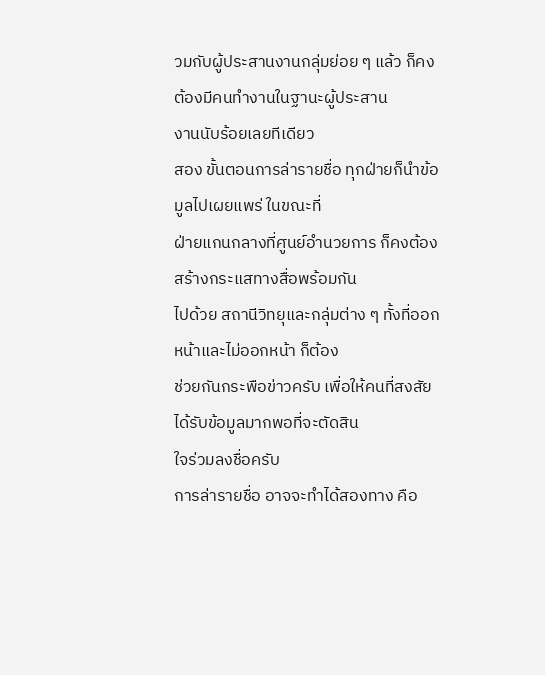วมกับผู้ประสานงานกลุ่มย่อย ๆ แล้ว ก็คงต้องมีคนทำงานในฐานะผู้ประสาน
งานนับร้อยเลยทีเดียว
สอง ขั้นตอนการล่ารายชื่อ ทุกฝ่ายก็นำข้อมูลไปเผยแพร่ ในขณะที่
ฝ่ายแกนกลางที่ศูนย์อำนวยการ ก็คงต้องสร้างกระแสทางสื่อพร้อมกัน
ไปด้วย สถานีวิทยุและกลุ่มต่าง ๆ ทั้งที่ออกหน้าและไม่ออกหน้า ก็ต้อง
ช่วยกันกระพือข่าวครับ เพื่อให้คนที่สงสัย ได้รับข้อมูลมากพอที่จะตัดสิน
ใจร่วมลงชื่อครับ
การล่ารายชื่อ อาจจะทำได้สองทาง คือ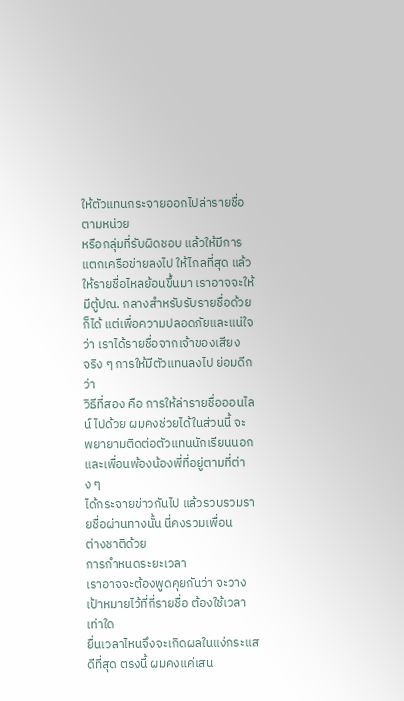ให้ตัวแทนกระจายออกไปล่ารายชื่อตามหน่วย
หรือกลุ่มที่รับผิดชอบ แล้วให้มีการแตกเครือข่ายลงไป ให้ไกลที่สุด แล้ว
ให้รายชื่อไหลย้อนขึ้นมา เราอาจจะให้มีตู้ปณ. กลางสำหรับรับรายชื่อด้วย
ก็ได้ แต่เพื่อความปลอดภัยและแน่ใจว่า เราได้รายชื่อจากเจ้าของเสียง
จริง ๆ การให้มีตัวแทนลงไป ย่อมดีกว่า
วิธีที่สอง คือ การให้ล่ารายชื่อออนไลน์ ไปด้วย ผมคงช่วยได้ในส่วนนี้ จะ
พยายามติดต่อตัวแทนนักเรียนนอกและเพื่อนพ้องน้องพี่ที่อยู่ตามที่ต่าง ๆ
ได้กระจายข่าวกันไป แล้วรวบรวมรายชื่อผ่านทางนั้น นี่คงรวมเพื่อน
ต่างชาติด้วย
การกำหนดระยะเวลา
เราอาจจะต้องพูดคุยกันว่า จะวางเป้าหมายไว้ที่กี่รายชื่อ ต้องใช้เวลาเท่าใด
ยื่นเวลาไหนจึงจะเกิดผลในแง่กระแสดีที่สุด ตรงนี้ ผมคงแค่เสน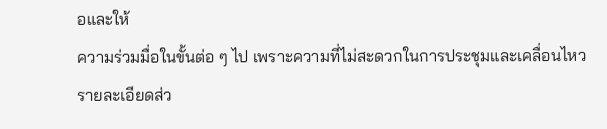อและให้
ความร่วมมื่อในขั้นต่อ ๆ ไป เพราะความที่ไม่สะดวกในการประชุมและเคลื่อนไหว
รายละเอียดส่ว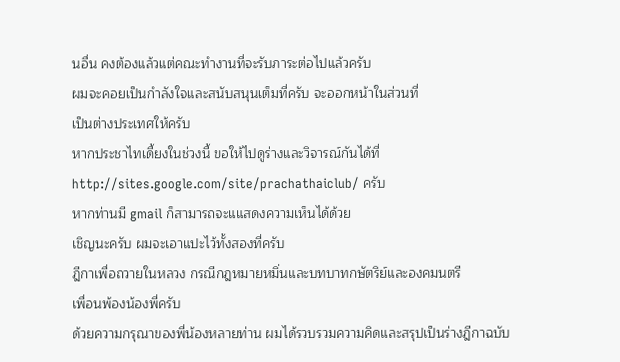นอื่น คงต้องแล้วแต่คณะทำงานที่จะรับภาระต่อไปแล้วครับ
ผมจะคอยเป็นกำลังใจและสนับสนุนเต็มที่ครับ จะออกหน้าในส่วนที่
เป็นต่างประเทศให้ครับ
หากประชาไทเดี้ยงในช่วงนี้ ขอให้ไปดูร่างและวิจารณ์กันได้ที่
http://sites.google.com/site/prachathaiclub/ ครับ
หากท่านมี gmail ก็สามารถจะแแสดงความเห็นได้ด้วย
เชิญนะครับ ผมจะเอาแปะไว้ทั้งสองที่ครับ
ฎีกาเพื่อถวายในหลวง กรณีกฎหมายหมิ่นและบทบาทกษัตริย์และองคมนตรี
เพื่อนพ้องน้องพี่ครับ
ด้วยความกรุณาของพี่น้องหลายท่าน ผมได้รวบรวมความคิดและสรุปเป็นร่างฎีกาฉบับ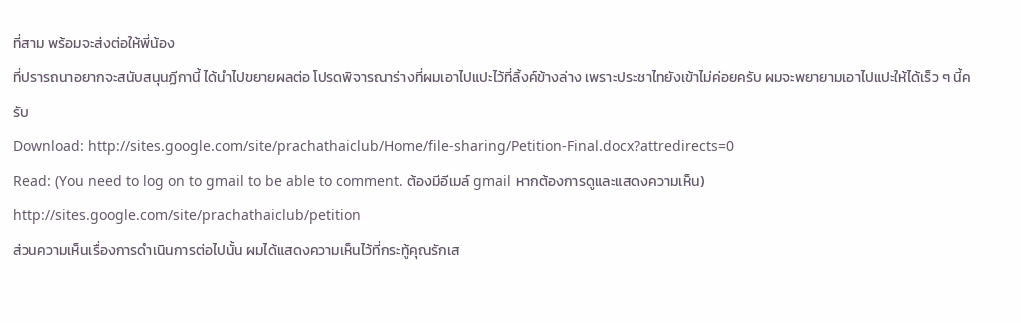ที่สาม พร้อมจะส่งต่อให้พี่น้อง
ที่ปรารถนาอยากจะสนับสนุนฏีกานี้ ได้นำไปขยายผลต่อ โปรดพิจารณาร่างที่ผมเอาไปแปะไว้ที่ลิ้งค์ข้างล่าง เพราะประชาไทยังเข้าไม่ค่อยครับ ผมจะพยายามเอาไปแปะให้ได้เร็ว ๆ นี้ครับ
Download: http://sites.google.com/site/prachathaiclub/Home/file-sharing/Petition-Final.docx?attredirects=0
Read: (You need to log on to gmail to be able to comment. ต้องมีอีเมล์ gmail หากต้องการดูและแสดงความเห็น)
http://sites.google.com/site/prachathaiclub/petition
ส่วนความเห็นเรื่องการดำเนินการต่อไปนั้น ผมได้แสดงความเห็นไว้ที่กระทู้คุณรักเส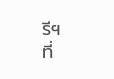รีฯ
ที่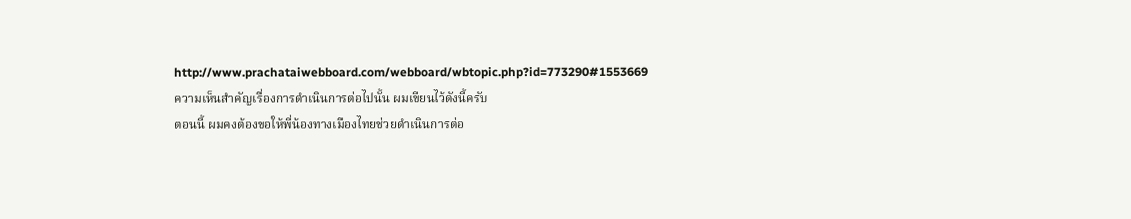http://www.prachataiwebboard.com/webboard/wbtopic.php?id=773290#1553669
ความเห็นสำคัญเรื่องการดำเนินการต่อไปนั้น ผมเขียนไว้ดังนี้ครับ
ตอนนี้ ผมคงต้องขอให้พี่น้องทางเมืองไทยช่วยดำเนินการต่อ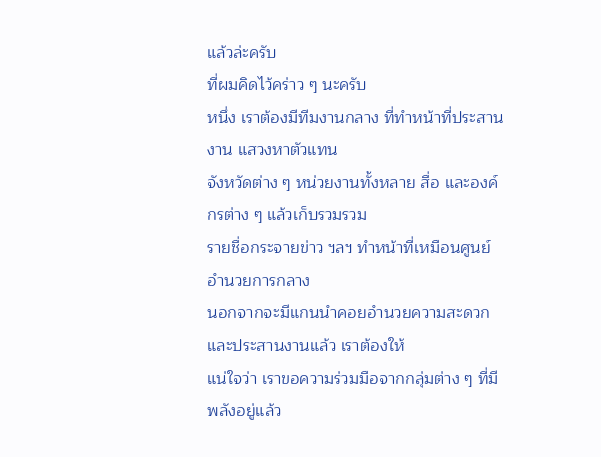แล้วล่ะครับ
ที่ผมคิดไว้คร่าว ๆ นะครับ
หนึ่ง เราต้องมีทีมงานกลาง ที่ทำหน้าที่ประสานงาน แสวงหาตัวแทน
จังหวัดต่าง ๆ หน่วยงานทั้งหลาย สื่อ และองค์กรต่าง ๆ แล้วเก็บรวมรวม
รายชื่อกระจายข่าว ฯลฯ ทำหน้าที่เหมือนศูนย์อำนวยการกลาง
นอกจากจะมีแกนนำคอยอำนวยความสะดวกและประสานงานแล้ว เราต้องให้
แน่ใจว่า เราขอความร่วมมือจากกลุ่มต่าง ๆ ที่มีพลังอยู่แล้ว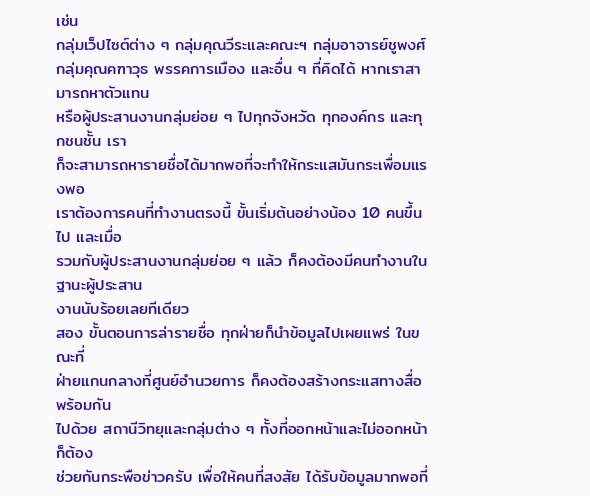เช่น
กลุ่มเว็ปไซต์ต่าง ๆ กลุ่มคุณวีระและคณะฯ กลุ่มอาจารย์ชูพงศ์
กลุ่มคุณคฑาวุธ พรรคการเมือง และอื่น ๆ ที่คิดได้ หากเราสามารถหาตัวแทน
หรือผู้ประสานงานกลุ่มย่อย ๆ ไปทุกจังหวัด ทุกองค์กร และทุกชนชั้น เรา
ก็จะสามารถหารายชื่อได้มากพอที่จะทำให้กระแสมันกระเพื่อมแรงพอ
เราต้องการคนที่ทำงานตรงนี้ ขั้นเริ่มต้นอย่างน้อง 10 คนขึ้นไป และเมื่อ
รวมกับผู้ประสานงานกลุ่มย่อย ๆ แล้ว ก็คงต้องมีคนทำงานในฐานะผู้ประสาน
งานนับร้อยเลยทีเดียว
สอง ขั้นตอนการล่ารายชื่อ ทุกฝ่ายก็นำข้อมูลไปเผยแพร่ ในขณะที่
ฝ่ายแกนกลางที่ศูนย์อำนวยการ ก็คงต้องสร้างกระแสทางสื่อพร้อมกัน
ไปด้วย สถานีวิทยุและกลุ่มต่าง ๆ ทั้งที่ออกหน้าและไม่ออกหน้า ก็ต้อง
ช่วยกันกระพือข่าวครับ เพื่อให้คนที่สงสัย ได้รับข้อมูลมากพอที่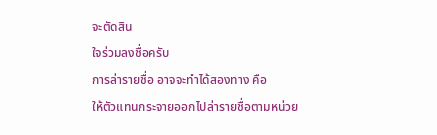จะตัดสิน
ใจร่วมลงชื่อครับ
การล่ารายชื่อ อาจจะทำได้สองทาง คือ
ให้ตัวแทนกระจายออกไปล่ารายชื่อตามหน่วย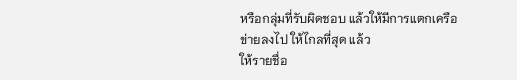หรือกลุ่มที่รับผิดชอบ แล้วให้มีการแตกเครือข่ายลงไป ให้ไกลที่สุด แล้ว
ให้รายชื่อ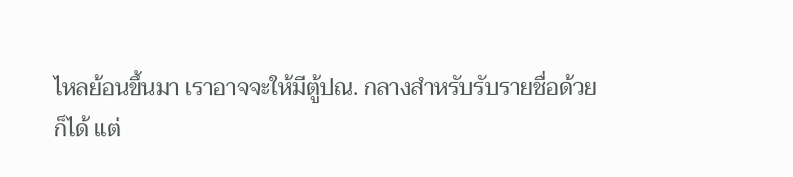ไหลย้อนขึ้นมา เราอาจจะให้มีตู้ปณ. กลางสำหรับรับรายชื่อด้วย
ก็ได้ แต่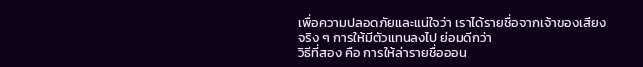เพื่อความปลอดภัยและแน่ใจว่า เราได้รายชื่อจากเจ้าของเสียง
จริง ๆ การให้มีตัวแทนลงไป ย่อมดีกว่า
วิธีที่สอง คือ การให้ล่ารายชื่อออน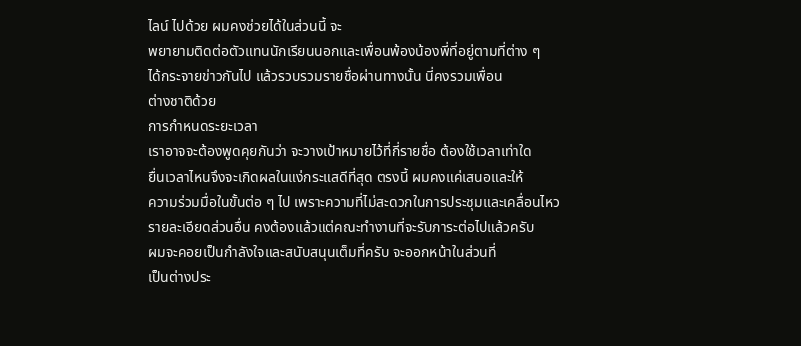ไลน์ ไปด้วย ผมคงช่วยได้ในส่วนนี้ จะ
พยายามติดต่อตัวแทนนักเรียนนอกและเพื่อนพ้องน้องพี่ที่อยู่ตามที่ต่าง ๆ
ได้กระจายข่าวกันไป แล้วรวบรวมรายชื่อผ่านทางนั้น นี่คงรวมเพื่อน
ต่างชาติด้วย
การกำหนดระยะเวลา
เราอาจจะต้องพูดคุยกันว่า จะวางเป้าหมายไว้ที่กี่รายชื่อ ต้องใช้เวลาเท่าใด
ยื่นเวลาไหนจึงจะเกิดผลในแง่กระแสดีที่สุด ตรงนี้ ผมคงแค่เสนอและให้
ความร่วมมื่อในขั้นต่อ ๆ ไป เพราะความที่ไม่สะดวกในการประชุมและเคลื่อนไหว
รายละเอียดส่วนอื่น คงต้องแล้วแต่คณะทำงานที่จะรับภาระต่อไปแล้วครับ
ผมจะคอยเป็นกำลังใจและสนับสนุนเต็มที่ครับ จะออกหน้าในส่วนที่
เป็นต่างประ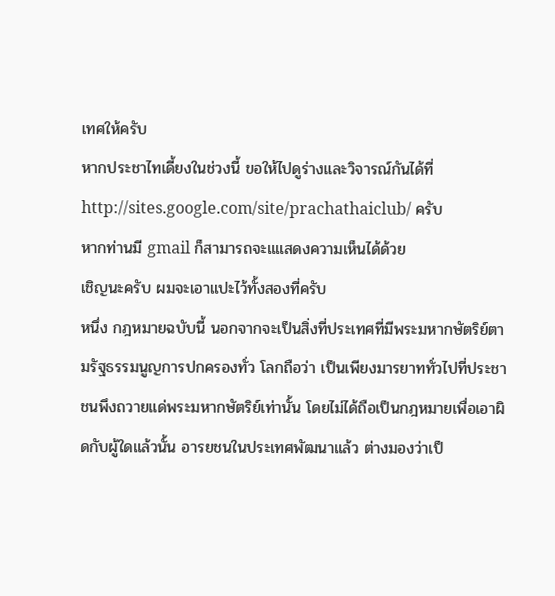เทศให้ครับ
หากประชาไทเดี้ยงในช่วงนี้ ขอให้ไปดูร่างและวิจารณ์กันได้ที่
http://sites.google.com/site/prachathaiclub/ ครับ
หากท่านมี gmail ก็สามารถจะแแสดงความเห็นได้ด้วย
เชิญนะครับ ผมจะเอาแปะไว้ทั้งสองที่ครับ
หนึ่ง กฎหมายฉบับนี้ นอกจากจะเป็นสิ่งที่ประเทศที่มีพระมหากษัตริย์ตามรัฐธรรมนูญการปกครองทั่ว โลกถือว่า เป็นเพียงมารยาททั่วไปที่ประชาชนพึงถวายแด่พระมหากษัตริย์เท่านั้น โดยไม่ได้ถือเป็นกฎหมายเพื่อเอาผิดกับผู้ใดแล้วนั้น อารยชนในประเทศพัฒนาแล้ว ต่างมองว่าเป็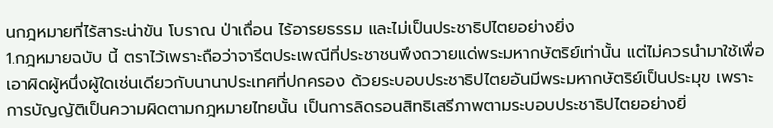นกฎหมายที่ไร้สาระน่าขัน โบราณ ป่าเถื่อน ไร้อารยธรรม และไม่เป็นประชาธิปไตยอย่างยิ่ง
1.กฎหมายฉบับ นี้ ตราไว้เพราะถือว่าจารีตประเพณีที่ประชาชนพึงถวายแด่พระมหากษัตริย์เท่านั้น แต่ไม่ควรนำมาใช้เพื่อเอาผิดผู้หนึ่งผู้ใดเช่นเดียวกับนานาประเทศที่ปกครอง ด้วยระบอบประชาธิปไตยอันมีพระมหากษัตริย์เป็นประมุข เพราะการบัญญัติเป็นความผิดตามกฎหมายไทยนั้น เป็นการลิดรอนสิทธิเสรีภาพตามระบอบประชาธิปไตยอย่างยิ่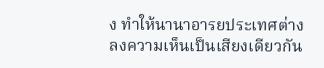ง ทำให้นานาอารยประเทศต่างลงความเห็นเป็นเสียงเดียวกัน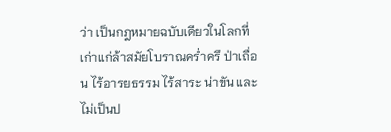ว่า เป็นกฎหมายฉบับเดียวในโลกที่เก่าแก่ล้าสมัยโบราณคร่ำครึ ป่าเถื่อน ไร้อารยธรรม ไร้สาระ น่าขัน และไม่เป็นป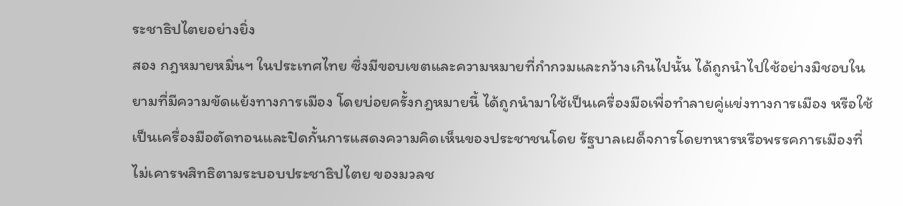ระชาธิปไตยอย่างยิ่ง
สอง กฎหมายหมิ่นฯ ในประเทศไทย ซึ่งมีขอบเขตและความหมายที่กำกวมและกว้างเกินไปนั้น ได้ถูกนำไปใช้อย่างมิชอบในยามที่มีความขัดแย้งทางการเมือง โดยบ่อยครั้งกฎหมายนี้ ได้ถูกนำมาใช้เป็นเครื่องมือเพื่อทำลายคู่แข่งทางการเมือง หรือใช้เป็นเครื่องมือตัดทอนและปิดกั้นการแสดงความคิดเห็นของประชาชนโดย รัฐบาลเผด็จการโดยทหารหรือพรรคการเมืองที่ไม่เคารพสิทธิตามระบอบประชาธิปไตย ของมวลช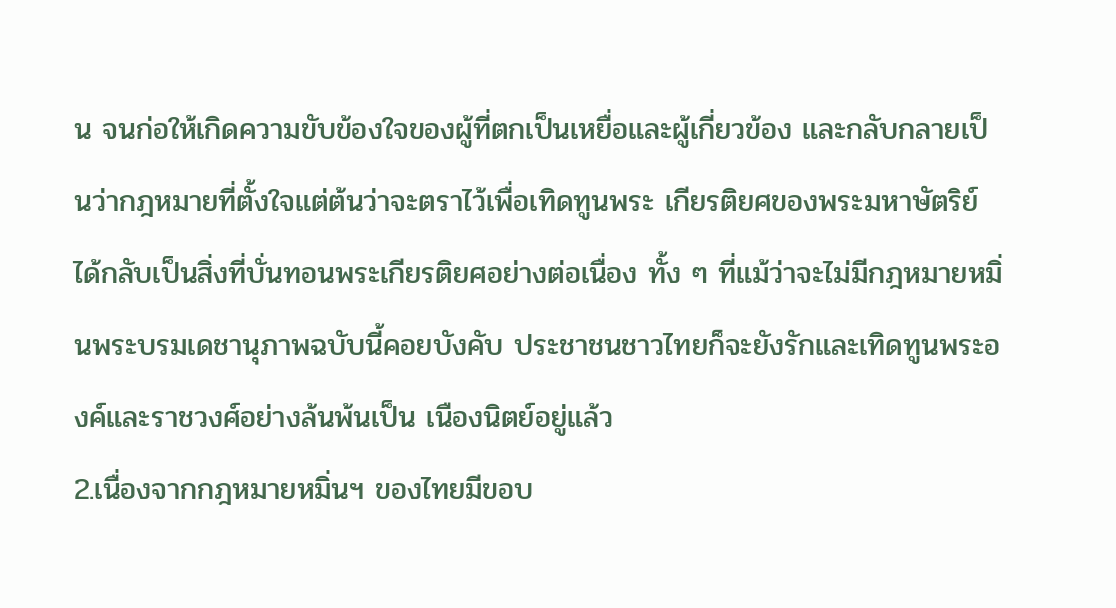น จนก่อให้เกิดความขับข้องใจของผู้ที่ตกเป็นเหยื่อและผู้เกี่ยวข้อง และกลับกลายเป็นว่ากฎหมายที่ตั้งใจแต่ต้นว่าจะตราไว้เพื่อเทิดทูนพระ เกียรติยศของพระมหาษัตริย์ ได้กลับเป็นสิ่งที่บั่นทอนพระเกียรติยศอย่างต่อเนื่อง ทั้ง ๆ ที่แม้ว่าจะไม่มีกฎหมายหมิ่นพระบรมเดชานุภาพฉบับนี้คอยบังคับ ประชาชนชาวไทยก็จะยังรักและเทิดทูนพระองค์และราชวงศ์อย่างล้นพ้นเป็น เนืองนิตย์อยู่แล้ว
2.เนื่องจากกฎหมายหมิ่นฯ ของไทยมีขอบ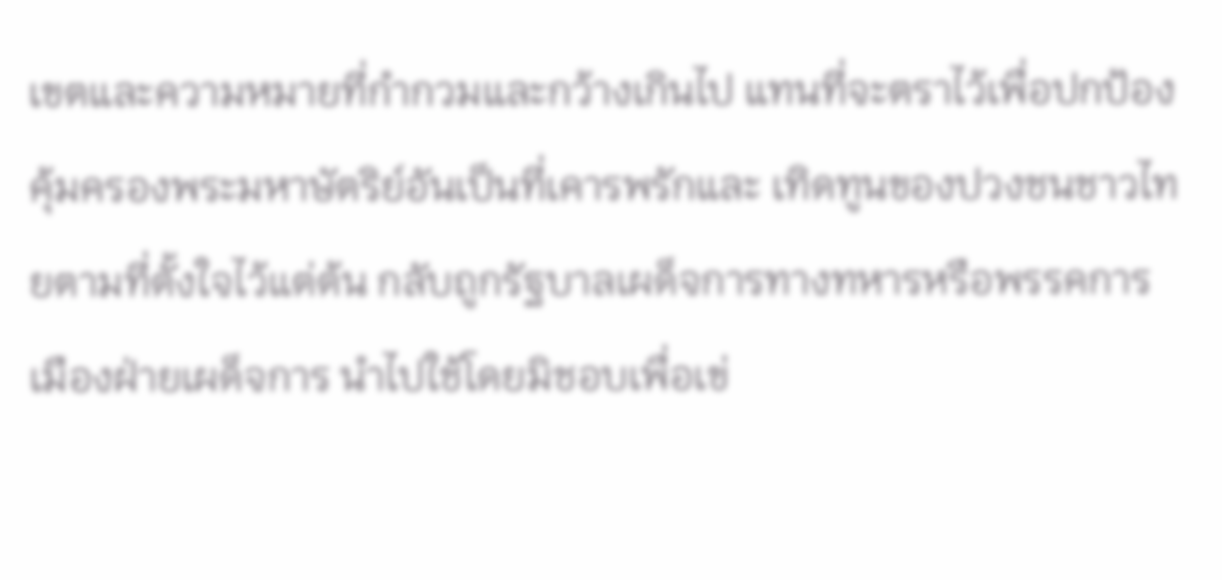เขตและความหมายที่กำกวมและกว้างเกินไป แทนที่จะตราไว้เพื่อปกป้องคุ้มครองพระมหาษัตริย์อันเป็นที่เคารพรักและ เทิดทูนของปวงชนชาวไทยตามที่ตั้งใจไว้แต่ต้น กลับถูกรัฐบาลเผด็จการทางทหารหรือพรรคการเมืองฝ่ายเผด็จการ นำไปใช้โดยมิชอบเพื่อเข่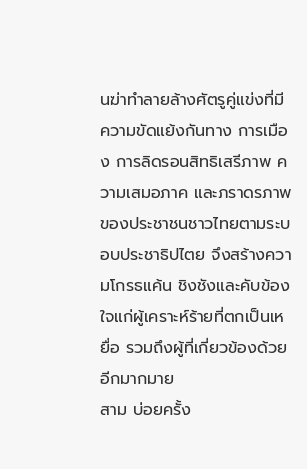นฆ่าทำลายล้างศัตรูคู่แข่งที่มีความขัดแย้งกันทาง การเมือง การลิดรอนสิทธิเสรีภาพ ความเสมอภาค และภราดรภาพของประชาชนชาวไทยตามระบอบประชาธิปไตย จึงสร้างความโกรธแค้น ชิงชังและคับข้องใจแก่ผู้เคราะห์ร้ายที่ตกเป็นเหยื่อ รวมถึงผู้ที่เกี่ยวข้องด้วยอีกมากมาย
สาม บ่อยครั้ง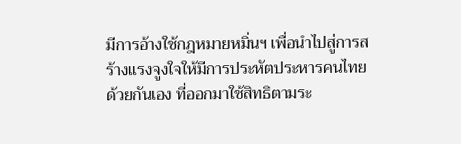มีการอ้างใช้กฎหมายหมิ่นฯ เพื่อนำไปสู่การสร้างแรงจูงใจให้มีการประหัตประหารคนไทยด้วยกันเอง ที่ออกมาใช้สิทธิตามระ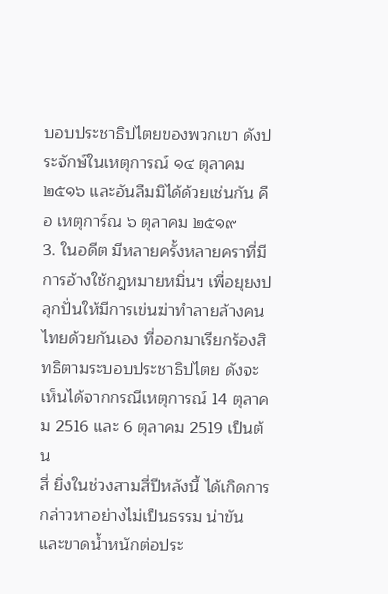บอบประชาธิปไตยของพวกเขา ดังประจักษ์ในเหตุการณ์ ๑๔ ตุลาคม ๒๕๑๖ และอันลืมมิได้ด้วยเช่นกัน คือ เหตุการ์ณ ๖ ตุลาคม ๒๕๑๙
3. ในอดีต มีหลายครั้งหลายคราที่มีการอ้างใช้กฎหมายหมิ่นฯ เพื่อยุยงปลุกปั่นให้มีการเข่นฆ่าทำลายล้างคนไทยด้วยกันเอง ที่ออกมาเรียกร้องสิทธิตามระบอบประชาธิปไตย ดังจะเห็นได้จากกรณีเหตุการณ์ 14 ตุลาคม 2516 และ 6 ตุลาคม 2519 เป็นต้น
สี่ ยิ่งในช่วงสามสี่ปีหลังนี้ ได้เกิดการกล่าวหาอย่างไม่เป็นธรรม น่าขัน และขาดน้ำหนักต่อประ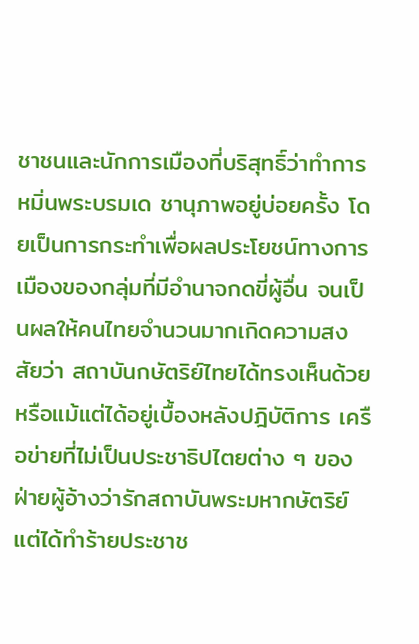ชาชนและนักการเมืองที่บริสุทธิ์ว่าทำการหมิ่นพระบรมเด ชานุภาพอยู่บ่อยครั้ง โดยเป็นการกระทำเพื่อผลประโยชน์ทางการเมืองของกลุ่มที่มีอำนาจกดขี่ผู้อื่น จนเป็นผลให้คนไทยจำนวนมากเกิดความสงสัยว่า สถาบันกษัตริย์ไทยได้ทรงเห็นด้วยหรือแม้แต่ได้อยู่เบื้องหลังปฎิบัติการ เครือข่ายที่ไม่เป็นประชาธิปไตยต่าง ๆ ของฝ่ายผู้อ้างว่ารักสถาบันพระมหากษัตริย์แต่ได้ทำร้ายประชาช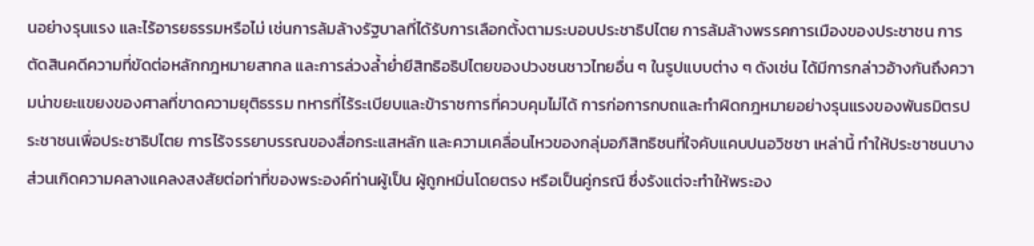นอย่างรุนแรง และไร้อารยธรรมหรือไม่ เช่นการล้มล้างรัฐบาลที่ได้รับการเลือกตั้งตามระบอบประชาธิปไตย การล้มล้างพรรคการเมืองของประชาชน การตัดสินคดีความที่ขัดต่อหลักกฎหมายสากล และการล่วงล้ำย่ำยีสิทธิอธิปไตยของปวงชนชาวไทยอื่น ๆ ในรูปแบบต่าง ๆ ดังเช่น ได้มีการกล่าวอ้างกันถึงความน่าขยะแขยงของศาลที่ขาดความยุติธรรม ทหารที่ไร้ระเบียบและข้าราชการที่ควบคุมไม่ได้ การก่อการกบถและทำผิดกฎหมายอย่างรุนแรงของพันธมิตรประชาชนเพื่อประชาธิปไตย การไร้จรรยาบรรณของสื่อกระแสหลัก และความเคลื่อนไหวของกลุ่มอภิสิทธิชนที่ใจคับแคบปนอวิชชา เหล่านี้ ทำให้ประชาชนบางส่วนเกิดความคลางแคลงสงสัยต่อท่าที่ของพระองค์ท่านผู้เป็น ผู้ถูกหมิ่นโดยตรง หรือเป็นคู่กรณี ซึ่งรังแต่จะทำให้พระอง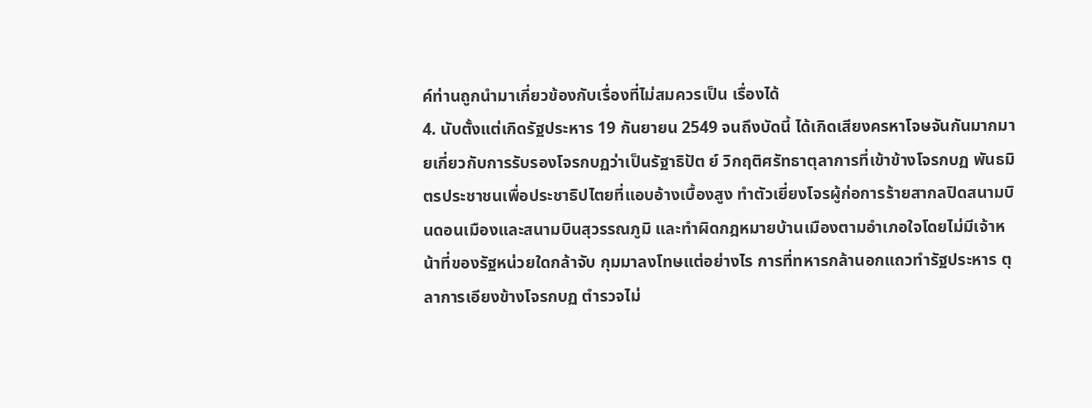ค์ท่านถูกนำมาเกี่ยวข้องกับเรื่องที่ไม่สมควรเป็น เรื่องได้
4. นับตั้งแต่เกิดรัฐประหาร 19 กันยายน 2549 จนถึงบัดนี้ ได้เกิดเสียงครหาโจษจันกันมากมายเกี่ยวกับการรับรองโจรกบฏว่าเป็นรัฐาธิปัต ย์ วิกฤติศรัทธาตุลาการที่เข้าข้างโจรกบฏ พันธมิตรประชาชนเพื่อประชาธิปไตยที่แอบอ้างเบื้องสูง ทำตัวเยี่ยงโจรผู้ก่อการร้ายสากลปิดสนามบินดอนเมืองและสนามบินสุวรรณภูมิ และทำผิดกฎหมายบ้านเมืองตามอำเภอใจโดยไม่มีเจ้าหน้าที่ของรัฐหน่วยใดกล้าจับ กุมมาลงโทษแต่อย่างไร การที่ทหารกล้านอกแถวทำรัฐประหาร ตุลาการเอียงข้างโจรกบฏ ตำรวจไม่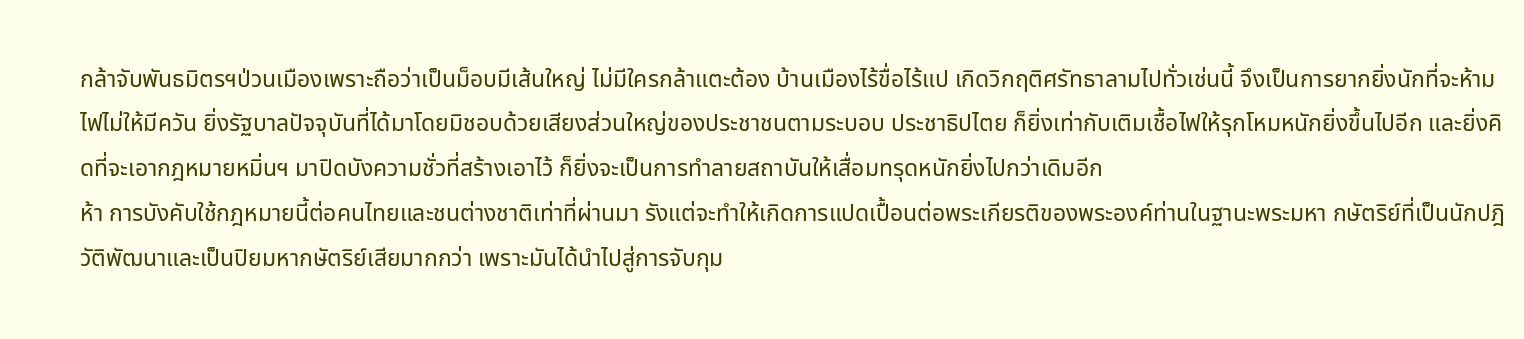กล้าจับพันธมิตรฯป่วนเมืองเพราะถือว่าเป็นม็อบมีเส้นใหญ่ ไม่มีใครกล้าแตะต้อง บ้านเมืองไร้ขื่อไร้แป เกิดวิกฤติศรัทธาลามไปทั่วเช่นนี้ จึงเป็นการยากยิ่งนักที่จะห้ามไฟไม่ให้มีควัน ยิ่งรัฐบาลปัจจุบันที่ได้มาโดยมิชอบด้วยเสียงส่วนใหญ่ของประชาชนตามระบอบ ประชาธิปไตย ก็ยิ่งเท่ากับเติมเชื้อไฟให้รุกโหมหนักยิ่งขึ้นไปอีก และยิ่งคิดที่จะเอากฎหมายหมิ่นฯ มาปิดบังความชั่วที่สร้างเอาไว้ ก็ยิ่งจะเป็นการทำลายสถาบันให้เสื่อมทรุดหนักยิ่งไปกว่าเดิมอีก
ห้า การบังคับใช้กฎหมายนี้ต่อคนไทยและชนต่างชาติเท่าที่ผ่านมา รังแต่จะทำให้เกิดการแปดเปื้อนต่อพระเกียรติของพระองค์ท่านในฐานะพระมหา กษัตริย์ที่เป็นนักปฎิวัติพัฒนาและเป็นปิยมหากษัตริย์เสียมากกว่า เพราะมันได้นำไปสู่การจับกุม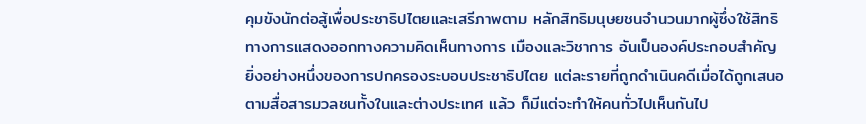คุมขังนักต่อสู้เพื่อประชาธิปไตยและเสรีภาพตาม หลักสิทธิมนุษยชนจำนวนมากผู้ซึ่งใช้สิทธิทางการแสดงออกทางความคิดเห็นทางการ เมืองและวิชาการ อันเป็นองค์ประกอบสำคัญยิ่งอย่างหนึ่งของการปกครองระบอบประชาธิปไตย แต่ละรายที่ถูกดำเนินคดีเมื่อได้ถูกเสนอตามสื่อสารมวลชนทั้งในและต่างประเทศ แล้ว ก็มีแต่จะทำให้คนทั่วไปเห็นกันไป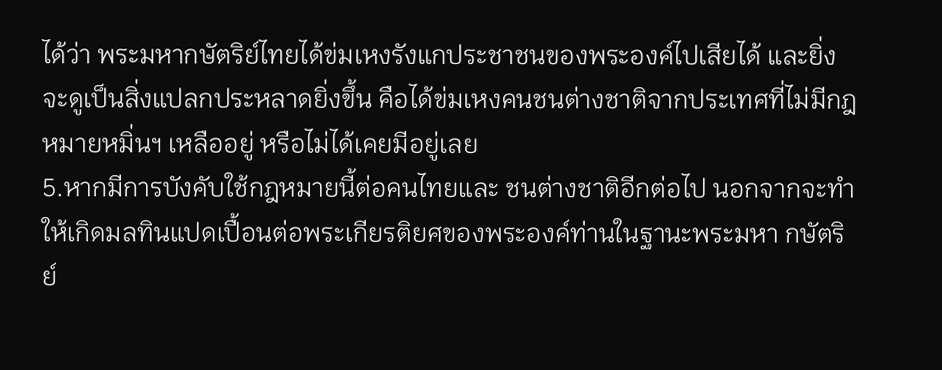ได้ว่า พระมหากษัตริย์ไทยได้ข่มเหงรังแกประชาชนของพระองค์ไปเสียได้ และยิ่งจะดูเป็นสิ่งแปลกประหลาดยิ่งขึ้น คือได้ข่มเหงคนชนต่างชาติจากประเทศที่ไม่มีกฎหมายหมิ่นฯ เหลืออยู่ หรือไม่ได้เคยมีอยู่เลย
5.หากมีการบังคับใช้กฎหมายนี้ต่อคนไทยและ ชนต่างชาติอีกต่อไป นอกจากจะทำให้เกิดมลทินแปดเปื้อนต่อพระเกียรติยศของพระองค์ท่านในฐานะพระมหา กษัตริย์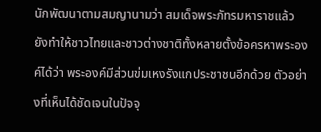นักพัฒนาตามสมญานามว่า สมเด็จพระภัทรมหาราชแล้ว ยังทำให้ชาวไทยและชาวต่างชาติทั้งหลายตั้งข้อครหาพระองค์ได้ว่า พระองค์มีส่วนข่มเหงรังแกประชาชนอีกด้วย ตัวอย่างที่เห็นได้ชัดเจนในปัจจุ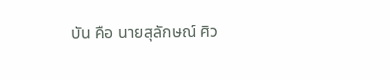บัน คือ นายสุลักษณ์ ศิว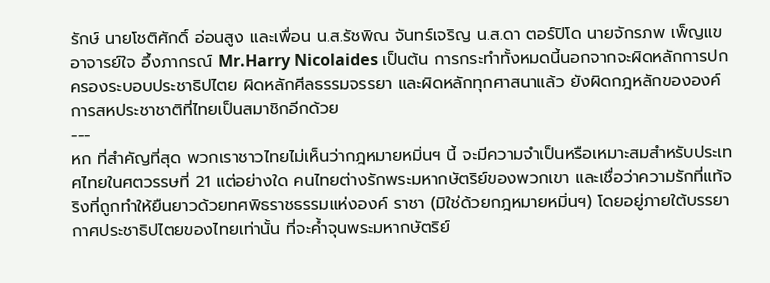รักษ์ นายโชติศักดิ์ อ่อนสูง และเพื่อน น.ส.รัชพิณ จันทร์เจริญ น.ส.ดา ตอร์ปิโด นายจักรภพ เพ็ญแข อาจารย์ใจ อึ้งภากรณ์ Mr.Harry Nicolaides เป็นต้น การกระทำทั้งหมดนี้นอกจากจะผิดหลักการปกครองระบอบประชาธิปไตย ผิดหลักศีลธรรมจรรยา และผิดหลักทุกศาสนาแล้ว ยังผิดกฎหลักขององค์การสหประชาชาติที่ไทยเป็นสมาชิกอีกด้วย
---
หก ที่สำคัญที่สุด พวกเราชาวไทยไม่เห็นว่ากฎหมายหมิ่นฯ นี้ จะมีความจำเป็นหรือเหมาะสมสำหรับประเทศไทยในศตวรรษที่ 21 แต่อย่างใด คนไทยต่างรักพระมหากษัตริย์ของพวกเขา และเชื่อว่าความรักที่แท้จริงที่ถูกทำให้ยืนยาวด้วยทศพิธราชธรรมแห่งองค์ ราชา (มิใช่ด้วยกฎหมายหมิ่นฯ) โดยอยู่ภายใต้บรรยากาศประชาธิปไตยของไทยเท่านั้น ที่จะค้ำจุนพระมหากษัตริย์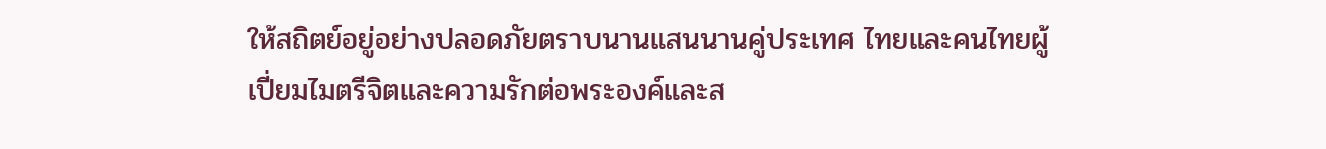ให้สถิตย์อยู่อย่างปลอดภัยตราบนานแสนนานคู่ประเทศ ไทยและคนไทยผู้เปี่ยมไมตรีจิตและความรักต่อพระองค์และส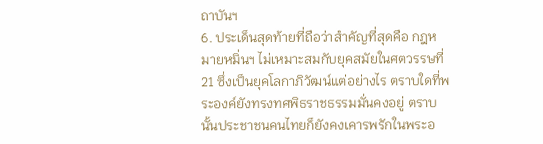ถาบันฯ
6. ประเด็นสุดท้ายที่ถือว่าสำคัญที่สุดคือ กฎหมายหมิ่นฯ ไม่เหมาะสมกับยุคสมัยในศตวรรษที่ 21 ซึ่งเป็นยุคโลกาภิวัฒน์แต่อย่างไร ตราบใดที่พระองค์ยังทรงทศพิธราชธรรมมั่นคงอยู่ ตราบนั้นประชาชนคนไทยก็ยังคงเคารพรักในพระอ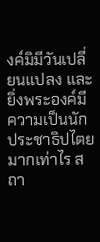งค์มิมีวันเปลี่ยนแปลง และยิ่งพระองค์มีความเป็นนักประชาธิปไตยมากเท่าไร สถา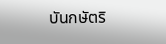บันกษัตริ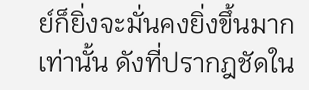ย์ก็ยิ่งจะมั่นคงยิ่งขึ้นมากเท่านั้น ดังที่ปรากฎชัดใน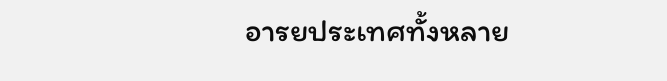อารยประเทศทั้งหลาย